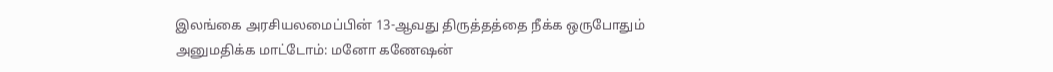இலங்கை அரசியலமைப்பின் 13-ஆவது திருத்தத்தை நீக்க ஒருபோதும் அனுமதிக்க மாட்டோம்: மனோ கணேஷன்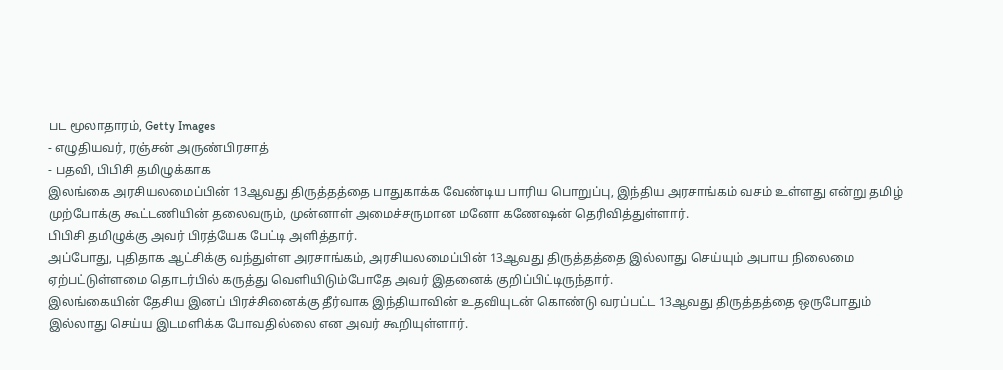பட மூலாதாரம், Getty Images
- எழுதியவர், ரஞ்சன் அருண்பிரசாத்
- பதவி, பிபிசி தமிழுக்காக
இலங்கை அரசியலமைப்பின் 13ஆவது திருத்தத்தை பாதுகாக்க வேண்டிய பாரிய பொறுப்பு, இந்திய அரசாங்கம் வசம் உள்ளது என்று தமிழ் முற்போக்கு கூட்டணியின் தலைவரும், முன்னாள் அமைச்சருமான மனோ கணேஷன் தெரிவித்துள்ளார்.
பிபிசி தமிழுக்கு அவர் பிரத்யேக பேட்டி அளித்தார்.
அப்போது, புதிதாக ஆட்சிக்கு வந்துள்ள அரசாங்கம், அரசியலமைப்பின் 13ஆவது திருத்தத்தை இல்லாது செய்யும் அபாய நிலைமை ஏற்பட்டுள்ளமை தொடர்பில் கருத்து வெளியிடும்போதே அவர் இதனைக் குறிப்பிட்டிருந்தார்.
இலங்கையின் தேசிய இனப் பிரச்சினைக்கு தீர்வாக இந்தியாவின் உதவியுடன் கொண்டு வரப்பட்ட 13ஆவது திருத்தத்தை ஒருபோதும் இல்லாது செய்ய இடமளிக்க போவதில்லை என அவர் கூறியுள்ளார்.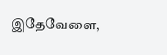இதேவேளை,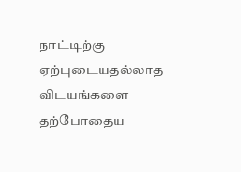நாட்டிற்கு ஏற்புடையதல்லாத விடயங்களை தற்போதைய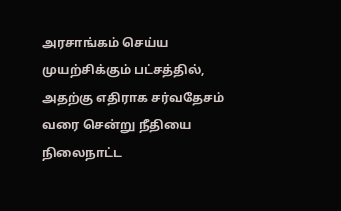அரசாங்கம் செய்ய முயற்சிக்கும் பட்சத்தில், அதற்கு எதிராக சர்வதேசம் வரை சென்று நீதியை நிலைநாட்ட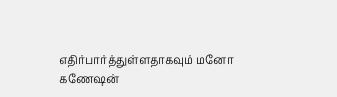எதிர்பார்த்துள்ளதாகவும் மனோ கணேஷன்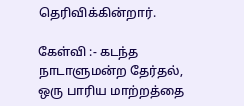தெரிவிக்கின்றார்.

கேள்வி :- கடந்த நாடாளுமன்ற தேர்தல், ஒரு பாரிய மாற்றத்தை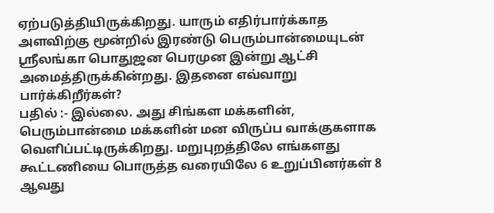ஏற்படுத்தியிருக்கிறது. யாரும் எதிர்பார்க்காத அளவிற்கு மூன்றில் இரண்டு பெரும்பான்மையுடன் ஸ்ரீலங்கா பொதுஜன பெரமுன இன்று ஆட்சி அமைத்திருக்கின்றது. இதனை எவ்வாறு பார்க்கிறீர்கள்?
பதில் :- இல்லை. அது சிங்கள மக்களின், பெரும்பான்மை மக்களின் மன விருப்ப வாக்குகளாக வெளிப்பட்டிருக்கிறது. மறுபுறத்திலே எங்களது கூட்டணியை பொருத்த வரையிலே 6 உறுப்பினர்கள் 8 ஆவது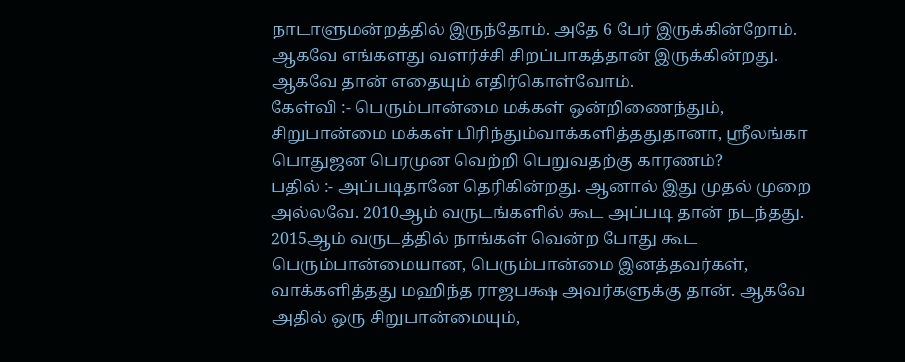நாடாளுமன்றத்தில் இருந்தோம். அதே 6 பேர் இருக்கின்றோம். ஆகவே எங்களது வளர்ச்சி சிறப்பாகத்தான் இருக்கின்றது. ஆகவே தான் எதையும் எதிர்கொள்வோம்.
கேள்வி :- பெரும்பான்மை மக்கள் ஒன்றிணைந்தும், சிறுபான்மை மக்கள் பிரிந்தும்வாக்களித்ததுதானா, ஸ்ரீலங்கா பொதுஜன பெரமுன வெற்றி பெறுவதற்கு காரணம்?
பதில் :- அப்படிதானே தெரிகின்றது. ஆனால் இது முதல் முறை அல்லவே. 2010ஆம் வருடங்களில் கூட அப்படி தான் நடந்தது. 2015ஆம் வருடத்தில் நாங்கள் வென்ற போது கூட பெரும்பான்மையான, பெரும்பான்மை இனத்தவர்கள், வாக்களித்தது மஹிந்த ராஜபக்ஷ அவர்களுக்கு தான். ஆகவே அதில் ஒரு சிறுபான்மையும்,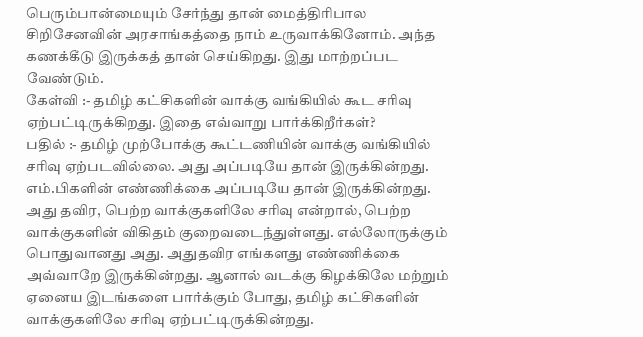பெரும்பான்மையும் சேர்ந்து தான் மைத்திரிபால சிறிசேனவின் அரசாங்கத்தை நாம் உருவாக்கினோம். அந்த கணக்கீடு இருக்கத் தான் செய்கிறது. இது மாற்றப்பட வேண்டும்.
கேள்வி :- தமிழ் கட்சிகளின் வாக்கு வங்கியில் கூட சரிவு ஏற்பட்டிருக்கிறது. இதை எவ்வாறு பார்க்கிறீர்கள்?
பதில் :- தமிழ் முற்போக்கு கூட்டணியின் வாக்கு வங்கியில் சரிவு ஏற்படவில்லை. அது அப்படியே தான் இருக்கின்றது. எம்.பிகளின் எண்ணிக்கை அப்படியே தான் இருக்கின்றது. அது தவிர, பெற்ற வாக்குகளிலே சரிவு என்றால், பெற்ற வாக்குகளின் விகிதம் குறைவடைந்துள்ளது. எல்லோருக்கும் பொதுவானது அது. அதுதவிர எங்களது எண்ணிக்கை அவ்வாறே இருக்கின்றது. ஆனால் வடக்கு கிழக்கிலே மற்றும் ஏனைய இடங்களை பார்க்கும் போது, தமிழ் கட்சிகளின் வாக்குகளிலே சரிவு ஏற்பட்டிருக்கின்றது.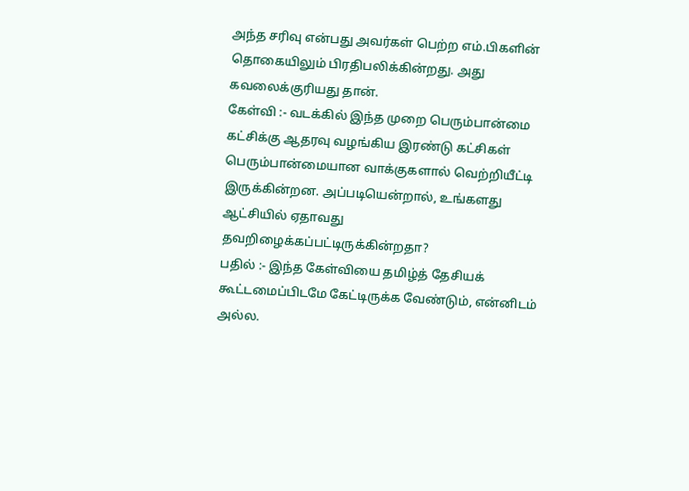அந்த சரிவு என்பது அவர்கள் பெற்ற எம்.பிகளின் தொகையிலும் பிரதிபலிக்கின்றது. அது கவலைக்குரியது தான்.
கேள்வி :- வடக்கில் இந்த முறை பெரும்பான்மை கட்சிக்கு ஆதரவு வழங்கிய இரண்டு கட்சிகள் பெரும்பான்மையான வாக்குகளால் வெற்றியீட்டி இருக்கின்றன. அப்படியென்றால், உங்களது ஆட்சியில் ஏதாவது தவறிழைக்கப்பட்டிருக்கின்றதா?
பதில் :- இந்த கேள்வியை தமிழ்த் தேசியக் கூட்டமைப்பிடமே கேட்டிருக்க வேண்டும், என்னிடம் அல்ல.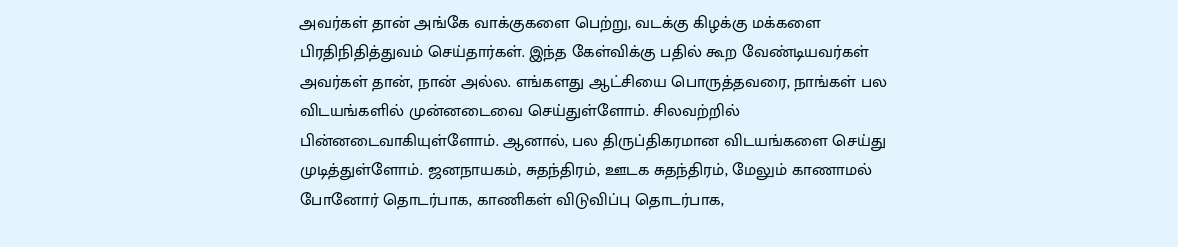அவர்கள் தான் அங்கே வாக்குகளை பெற்று, வடக்கு கிழக்கு மக்களை பிரதிநிதித்துவம் செய்தார்கள். இந்த கேள்விக்கு பதில் கூற வேண்டியவர்கள் அவர்கள் தான், நான் அல்ல. எங்களது ஆட்சியை பொருத்தவரை, நாங்கள் பல விடயங்களில் முன்னடைவை செய்துள்ளோம். சிலவற்றில் பின்னடைவாகியுள்ளோம். ஆனால், பல திருப்திகரமான விடயங்களை செய்து முடித்துள்ளோம். ஜனநாயகம், சுதந்திரம், ஊடக சுதந்திரம், மேலும் காணாமல் போனோர் தொடர்பாக, காணிகள் விடுவிப்பு தொடர்பாக,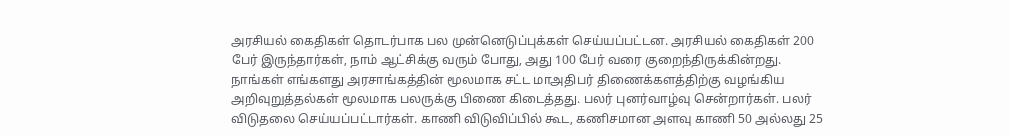அரசியல் கைதிகள் தொடர்பாக பல முன்னெடுப்புக்கள் செய்யப்பட்டன. அரசியல் கைதிகள் 200 பேர் இருந்தார்கள், நாம் ஆட்சிக்கு வரும் போது, அது 100 பேர் வரை குறைந்திருக்கின்றது. நாங்கள் எங்களது அரசாங்கத்தின் மூலமாக சட்ட மாஅதிபர் திணைக்களத்திற்கு வழங்கிய அறிவுறுத்தல்கள் மூலமாக பலருக்கு பிணை கிடைத்தது. பலர் புனர்வாழ்வு சென்றார்கள். பலர் விடுதலை செய்யப்பட்டார்கள். காணி விடுவிப்பில் கூட, கணிசமான அளவு காணி 50 அல்லது 25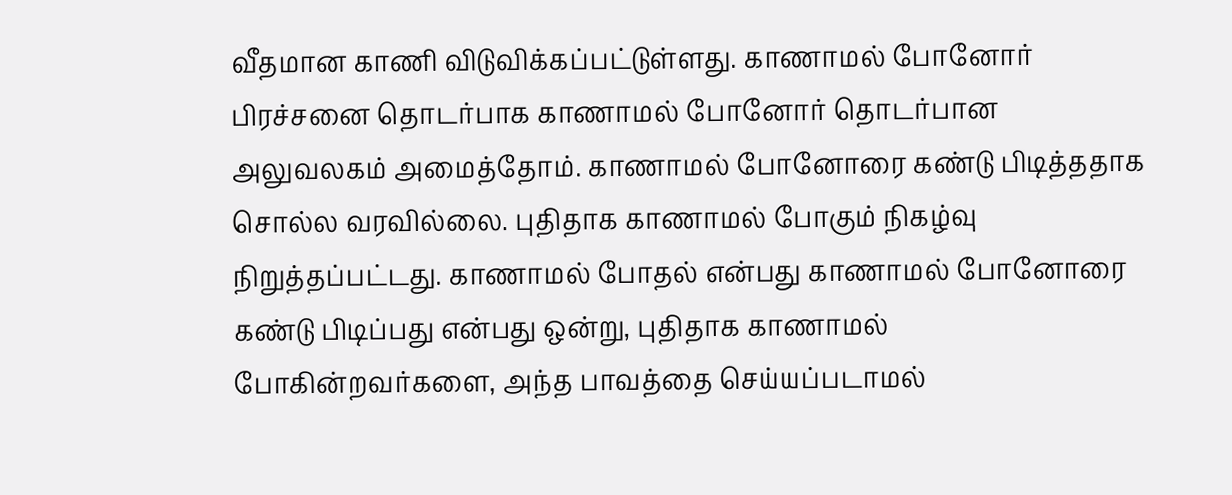வீதமான காணி விடுவிக்கப்பட்டுள்ளது. காணாமல் போனோர் பிரச்சனை தொடர்பாக காணாமல் போனோர் தொடர்பான அலுவலகம் அமைத்தோம். காணாமல் போனோரை கண்டு பிடித்ததாக சொல்ல வரவில்லை. புதிதாக காணாமல் போகும் நிகழ்வு நிறுத்தப்பட்டது. காணாமல் போதல் என்பது காணாமல் போனோரை கண்டு பிடிப்பது என்பது ஒன்று, புதிதாக காணாமல் போகின்றவர்களை, அந்த பாவத்தை செய்யப்படாமல்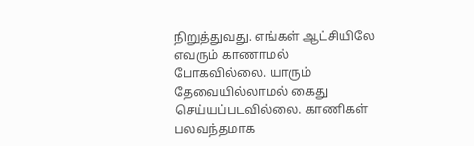நிறுத்துவது. எங்கள் ஆட்சியிலே எவரும் காணாமல் போகவில்லை. யாரும் தேவையில்லாமல் கைது செய்யப்படவில்லை. காணிகள் பலவந்தமாக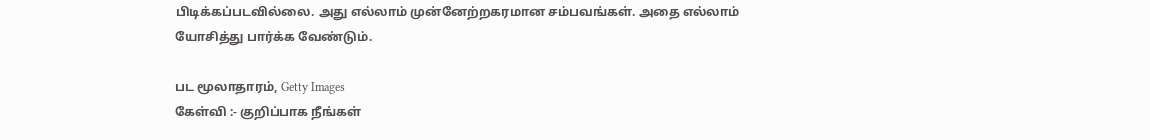பிடிக்கப்படவில்லை. அது எல்லாம் முன்னேற்றகரமான சம்பவங்கள். அதை எல்லாம் யோசித்து பார்க்க வேண்டும்.

பட மூலாதாரம், Getty Images
கேள்வி :- குறிப்பாக நீங்கள்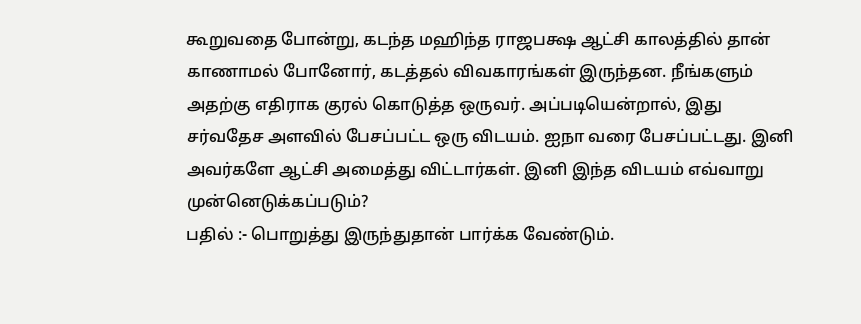கூறுவதை போன்று, கடந்த மஹிந்த ராஜபக்ஷ ஆட்சி காலத்தில் தான் காணாமல் போனோர், கடத்தல் விவகாரங்கள் இருந்தன. நீங்களும் அதற்கு எதிராக குரல் கொடுத்த ஒருவர். அப்படியென்றால், இது சர்வதேச அளவில் பேசப்பட்ட ஒரு விடயம். ஐநா வரை பேசப்பட்டது. இனி அவர்களே ஆட்சி அமைத்து விட்டார்கள். இனி இந்த விடயம் எவ்வாறு முன்னெடுக்கப்படும்?
பதில் :- பொறுத்து இருந்துதான் பார்க்க வேண்டும்.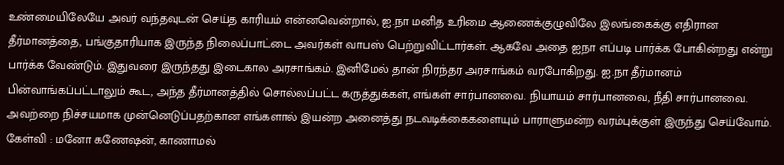உண்மையிலேயே அவர் வந்தவுடன் செய்த காரியம் என்னவென்றால், ஐ.நா மனித உரிமை ஆணைக்குழுவிலே இலங்கைக்கு எதிரான தீர்மானத்தை, பங்குதாரியாக இருந்த நிலைப்பாட்டை அவர்கள் வாபஸ் பெற்றுவிட்டார்கள். ஆகவே அதை ஐநா எப்படி பார்க்க போகின்றது என்று பார்க்க வேண்டும். இதுவரை இருந்தது இடைகால அரசாங்கம். இனிமேல் தான் நிரந்தர அரசாங்கம் வரபோகிறது. ஐ.நா தீர்மானம் பின்வாங்கப்பட்டாலும் கூட, அந்த தீர்மானத்தில் சொல்லப்பட்ட கருத்துக்கள், எங்கள் சார்பானவை. நியாயம் சார்பானவை, நீதி சார்பானவை. அவற்றை நிச்சயமாக முன்னெடுப்பதற்கான எங்களால் இயன்ற அனைத்து நடவடிக்கைகளையும் பாராளுமன்ற வரம்புக்குள் இருந்து செய்வோம்.
கேள்வி : மனோ கணேஷன், காணாமல்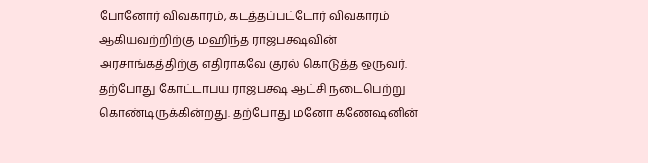போனோர் விவகாரம், கடத்தப்பட்டோர் விவகாரம் ஆகியவற்றிற்கு மஹிந்த ராஜபக்ஷவின் அரசாங்கத்திற்கு எதிராகவே குரல் கொடுத்த ஒருவர். தற்போது கோட்டாபய ராஜபக்ஷ ஆட்சி நடைபெற்று கொண்டிருக்கின்றது. தற்போது மனோ கணேஷனின்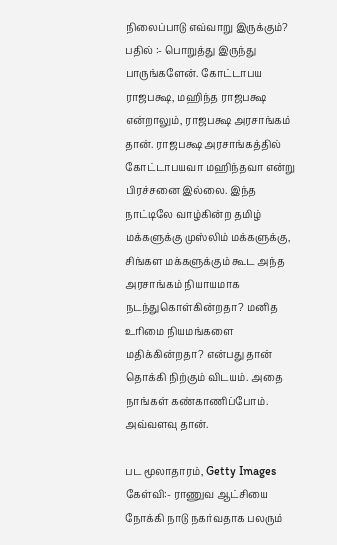நிலைப்பாடு எவ்வாறு இருக்கும்?
பதில் :- பொறுத்து இருந்து பாருங்களேன். கோட்டாபய ராஜபக்ஷ, மஹிந்த ராஜபக்ஷ என்றாலும், ராஜபக்ஷ அரசாங்கம் தான். ராஜபக்ஷ அரசாங்கத்தில் கோட்டாபயவா மஹிந்தவா என்று பிரச்சனை இல்லை. இந்த நாட்டிலே வாழ்கின்ற தமிழ் மக்களுக்கு முஸ்லிம் மக்களுக்கு, சிங்கள மக்களுக்கும் கூட அந்த அரசாங்கம் நியாயமாக நடந்துகொள்கின்றதா? மனித உரிமை நியமங்களை மதிக்கின்றதா? என்பது தான் தொக்கி நிற்கும் விடயம். அதை நாங்கள் கண்காணிப்போம். அவ்வளவு தான்.

பட மூலாதாரம், Getty Images
கேள்வி:- ராணுவ ஆட்சியை நோக்கி நாடு நகர்வதாக பலரும்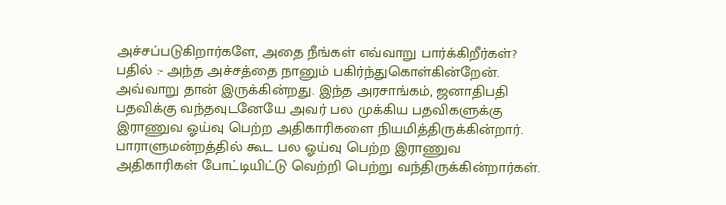அச்சப்படுகிறார்களே, அதை நீங்கள் எவ்வாறு பார்க்கிறீர்கள்?
பதில் :- அந்த அச்சத்தை நானும் பகிர்ந்துகொள்கின்றேன். அவ்வாறு தான் இருக்கின்றது. இந்த அரசாங்கம், ஜனாதிபதி பதவிக்கு வந்தவுடனேயே அவர் பல முக்கிய பதவிகளுக்கு இராணுவ ஓய்வு பெற்ற அதிகாரிகளை நியமித்திருக்கின்றார். பாராளுமன்றத்தில் கூட பல ஓய்வு பெற்ற இராணுவ அதிகாரிகள் போட்டியிட்டு வெற்றி பெற்று வந்திருக்கின்றார்கள்.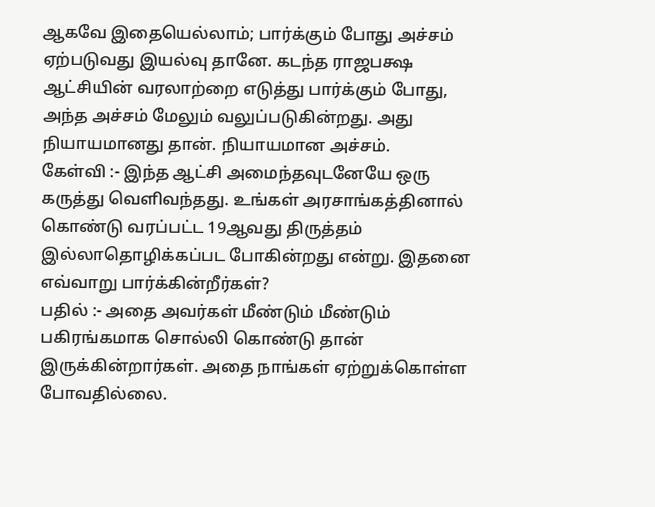ஆகவே இதையெல்லாம்; பார்க்கும் போது அச்சம் ஏற்படுவது இயல்வு தானே. கடந்த ராஜபக்ஷ ஆட்சியின் வரலாற்றை எடுத்து பார்க்கும் போது, அந்த அச்சம் மேலும் வலுப்படுகின்றது. அது நியாயமானது தான். நியாயமான அச்சம்.
கேள்வி :- இந்த ஆட்சி அமைந்தவுடனேயே ஒரு கருத்து வெளிவந்தது. உங்கள் அரசாங்கத்தினால் கொண்டு வரப்பட்ட 19ஆவது திருத்தம் இல்லாதொழிக்கப்பட போகின்றது என்று. இதனை எவ்வாறு பார்க்கின்றீர்கள்?
பதில் :- அதை அவர்கள் மீண்டும் மீண்டும் பகிரங்கமாக சொல்லி கொண்டு தான் இருக்கின்றார்கள். அதை நாங்கள் ஏற்றுக்கொள்ள போவதில்லை.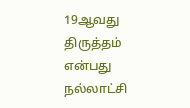19ஆவது திருத்தம் என்பது நல்லாட்சி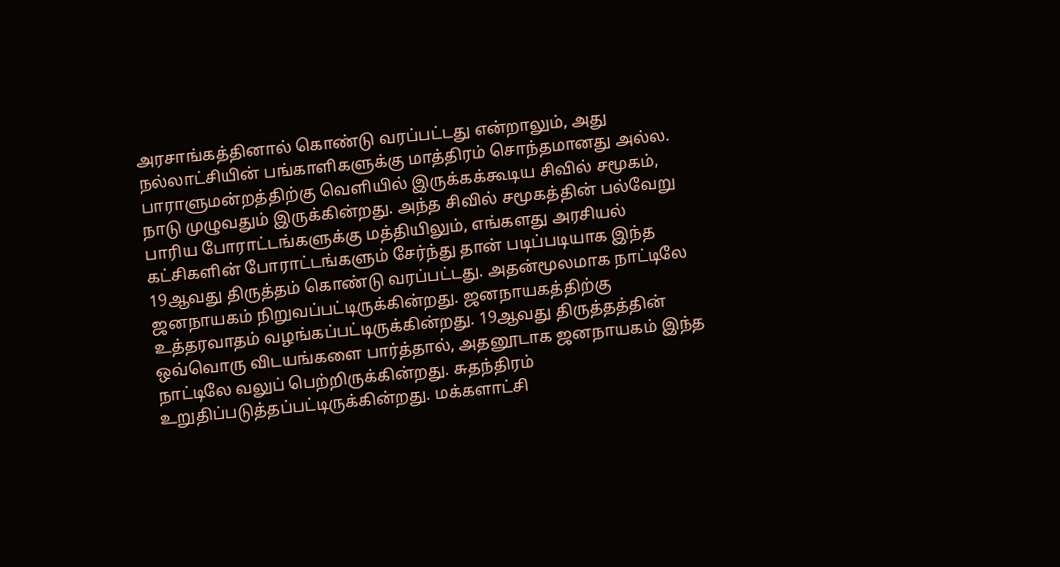அரசாங்கத்தினால் கொண்டு வரப்பட்டது என்றாலும், அது நல்லாட்சியின் பங்காளிகளுக்கு மாத்திரம் சொந்தமானது அல்ல. பாராளுமன்றத்திற்கு வெளியில் இருக்கக்கூடிய சிவில் சமூகம், நாடு முழுவதும் இருக்கின்றது. அந்த சிவில் சமூகத்தின் பல்வேறு பாரிய போராட்டங்களுக்கு மத்தியிலும், எங்களது அரசியல் கட்சிகளின் போராட்டங்களும் சேர்ந்து தான் படிப்படியாக இந்த 19ஆவது திருத்தம் கொண்டு வரப்பட்டது. அதன்மூலமாக நாட்டிலே ஜனநாயகம் நிறுவப்பட்டிருக்கின்றது. ஜனநாயகத்திற்கு உத்தரவாதம் வழங்கப்பட்டிருக்கின்றது. 19ஆவது திருத்தத்தின் ஒவ்வொரு விடயங்களை பார்த்தால், அதனூடாக ஜனநாயகம் இந்த நாட்டிலே வலுப் பெற்றிருக்கின்றது. சுதந்திரம் உறுதிப்படுத்தப்பட்டிருக்கின்றது. மக்களாட்சி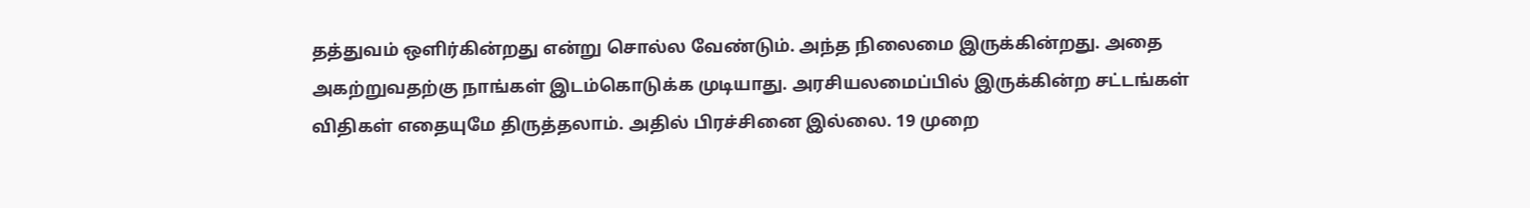தத்துவம் ஒளிர்கின்றது என்று சொல்ல வேண்டும். அந்த நிலைமை இருக்கின்றது. அதை அகற்றுவதற்கு நாங்கள் இடம்கொடுக்க முடியாது. அரசியலமைப்பில் இருக்கின்ற சட்டங்கள் விதிகள் எதையுமே திருத்தலாம். அதில் பிரச்சினை இல்லை. 19 முறை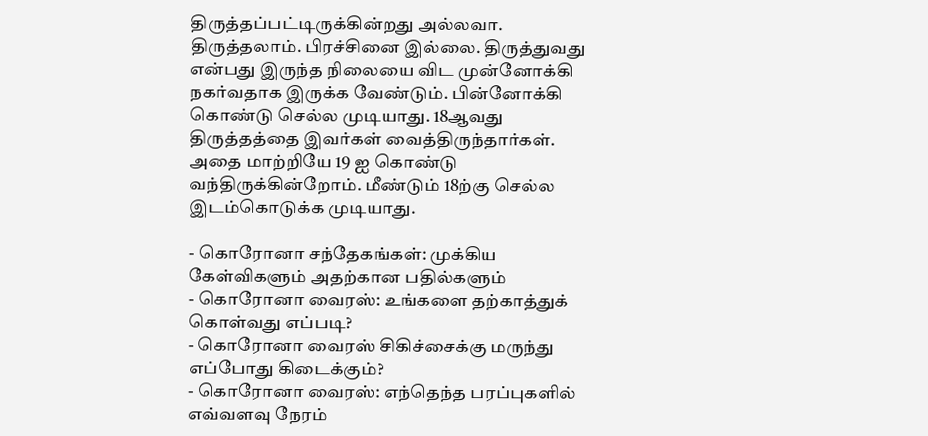திருத்தப்பட்டிருக்கின்றது அல்லவா. திருத்தலாம். பிரச்சினை இல்லை. திருத்துவது என்பது இருந்த நிலையை விட முன்னோக்கி நகர்வதாக இருக்க வேண்டும். பின்னோக்கி கொண்டு செல்ல முடியாது. 18ஆவது திருத்தத்தை இவர்கள் வைத்திருந்தார்கள். அதை மாற்றியே 19 ஐ கொண்டு வந்திருக்கின்றோம். மீண்டும் 18ற்கு செல்ல இடம்கொடுக்க முடியாது.

- கொரோனா சந்தேகங்கள்: முக்கிய கேள்விகளும் அதற்கான பதில்களும்
- கொரோனா வைரஸ்: உங்களை தற்காத்துக் கொள்வது எப்படி?
- கொரோனா வைரஸ் சிகிச்சைக்கு மருந்து எப்போது கிடைக்கும்?
- கொரோனா வைரஸ்: எந்தெந்த பரப்புகளில் எவ்வளவு நேரம்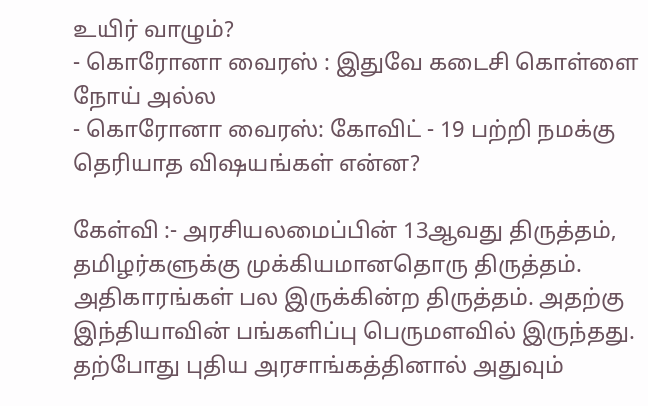உயிர் வாழும்?
- கொரோனா வைரஸ் : இதுவே கடைசி கொள்ளை நோய் அல்ல
- கொரோனா வைரஸ்: கோவிட் - 19 பற்றி நமக்கு தெரியாத விஷயங்கள் என்ன?

கேள்வி :- அரசியலமைப்பின் 13ஆவது திருத்தம், தமிழர்களுக்கு முக்கியமானதொரு திருத்தம். அதிகாரங்கள் பல இருக்கின்ற திருத்தம். அதற்கு இந்தியாவின் பங்களிப்பு பெருமளவில் இருந்தது. தற்போது புதிய அரசாங்கத்தினால் அதுவும்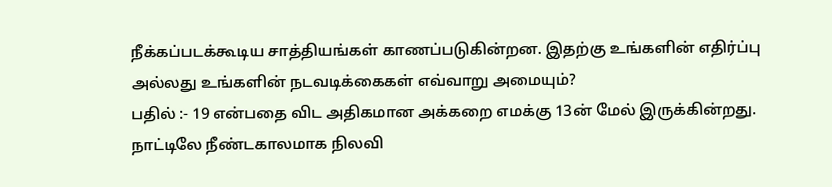நீக்கப்படக்கூடிய சாத்தியங்கள் காணப்படுகின்றன. இதற்கு உங்களின் எதிர்ப்பு அல்லது உங்களின் நடவடிக்கைகள் எவ்வாறு அமையும்?
பதில் :- 19 என்பதை விட அதிகமான அக்கறை எமக்கு 13ன் மேல் இருக்கின்றது. நாட்டிலே நீண்டகாலமாக நிலவி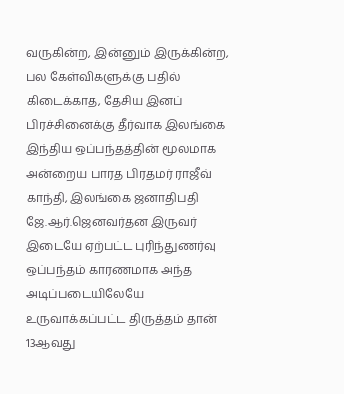வருகின்ற, இன்னும் இருக்கின்ற, பல கேள்விகளுக்கு பதில் கிடைக்காத, தேசிய இனப் பிரச்சினைக்கு தீர்வாக இலங்கை இந்திய ஒப்பந்தத்தின் மூலமாக அன்றைய பாரத பிரதமர் ராஜீவ் காந்தி, இலங்கை ஜனாதிபதி ஜே.ஆர்.ஜெனவர்தன இருவர் இடையே ஏற்பட்ட புரிந்துணர்வு ஒப்பந்தம் காரணமாக அந்த அடிப்படையிலேயே உருவாக்கப்பட்ட திருத்தம் தான் 13ஆவது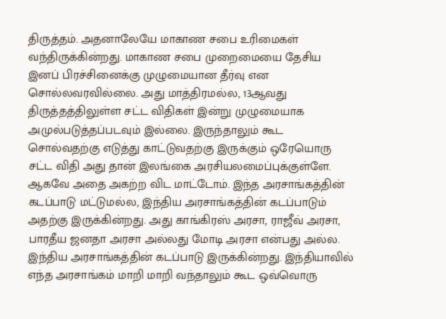திருத்தம். அதனாலேயே மாகாண சபை உரிமைகள் வந்திருக்கின்றது. மாகாண சபை முறைமையை தேசிய இனப் பிரச்சினைக்கு முழுமையான தீர்வு என சொல்லவரவில்லை. அது மாத்திரமல்ல, 13ஆவது திருத்தத்திலுள்ள சட்ட விதிகள் இன்று முழுமையாக அமுல்படுத்தப்படவும் இல்லை. இருந்தாலும் கூட சொல்வதற்கு எடுத்து காட்டுவதற்கு இருக்கும் ஒரேயொரு சட்ட விதி அது தான் இலங்கை அரசியலமைப்புக்குள்ளே. ஆகவே அதை அகற்ற விட மாட்டோம். இந்த அரசாங்கத்தின் கடப்பாடு மட்டுமல்ல, இந்திய அரசாங்கத்தின் கடப்பாடும் அதற்கு இருக்கின்றது. அது காங்கிரஸ் அரசா, ராஜீவ் அரசா, பாரதீய ஜனதா அரசா அல்லது மோடி அரசா என்பது அல்ல. இந்திய அரசாங்கத்தின் கடப்பாடு இருக்கின்றது. இந்தியாவில் எந்த அரசாங்கம் மாறி மாறி வந்தாலும் கூட ஒவ்வொரு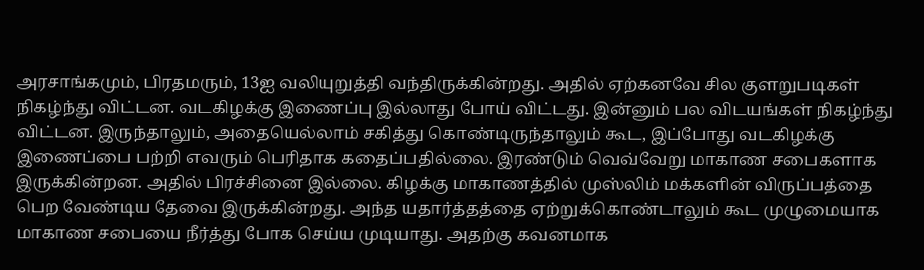அரசாங்கமும், பிரதமரும், 13ஐ வலியுறுத்தி வந்திருக்கின்றது. அதில் ஏற்கனவே சில குளறுபடிகள் நிகழ்ந்து விட்டன. வடகிழக்கு இணைப்பு இல்லாது போய் விட்டது. இன்னும் பல விடயங்கள் நிகழ்ந்து விட்டன. இருந்தாலும், அதையெல்லாம் சகித்து கொண்டிருந்தாலும் கூட, இப்போது வடகிழக்கு இணைப்பை பற்றி எவரும் பெரிதாக கதைப்பதில்லை. இரண்டும் வெவ்வேறு மாகாண சபைகளாக இருக்கின்றன. அதில் பிரச்சினை இல்லை. கிழக்கு மாகாணத்தில் முஸ்லிம் மக்களின் விருப்பத்தை பெற வேண்டிய தேவை இருக்கின்றது. அந்த யதார்த்தத்தை ஏற்றுக்கொண்டாலும் கூட முழுமையாக மாகாண சபையை நீர்த்து போக செய்ய முடியாது. அதற்கு கவனமாக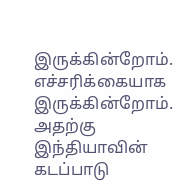இருக்கின்றோம். எச்சரிக்கையாக இருக்கின்றோம். அதற்கு இந்தியாவின் கடப்பாடு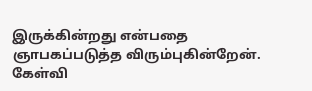இருக்கின்றது என்பதை ஞாபகப்படுத்த விரும்புகின்றேன்.
கேள்வி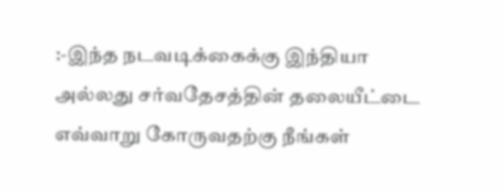:-இந்த நடவடிக்கைக்கு இந்தியா அல்லது சர்வதேசத்தின் தலையீட்டை எவ்வாறு கோருவதற்கு நீங்கள்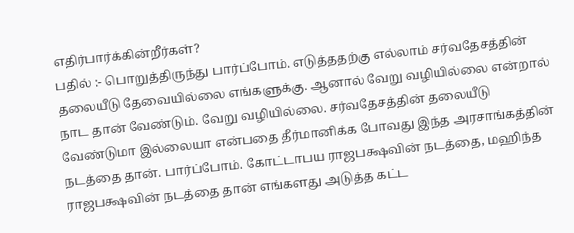எதிர்பார்க்கின்றீர்கள்?
பதில் :- பொறுத்திருந்து பார்ப்போம். எடுத்ததற்கு எல்லாம் சர்வதேசத்தின் தலையீடு தேவையில்லை எங்களுக்கு. ஆனால் வேறு வழியில்லை என்றால் நாட தான் வேண்டும். வேறு வழியில்லை. சர்வதேசத்தின் தலையீடு வேண்டுமா இல்லையா என்பதை தீர்மானிக்க போவது இந்த அரசாங்கத்தின் நடத்தை தான். பார்ப்போம். கோட்டாபய ராஜபக்ஷவின் நடத்தை, மஹிந்த ராஜபக்ஷவின் நடத்தை தான் எங்களது அடுத்த கட்ட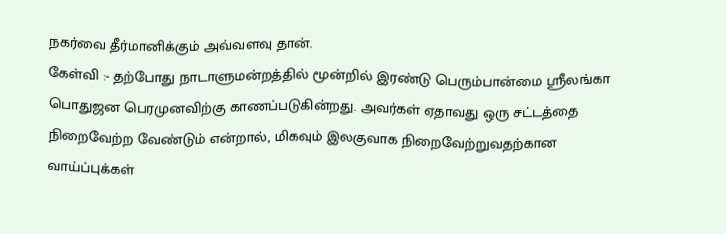நகர்வை தீர்மானிக்கும் அவ்வளவு தான்.
கேள்வி :- தற்போது நாடாளுமன்றத்தில் மூன்றில் இரண்டு பெரும்பான்மை ஸ்ரீலங்கா பொதுஜன பெரமுனவிற்கு காணப்படுகின்றது. அவர்கள் ஏதாவது ஒரு சட்டத்தை நிறைவேற்ற வேண்டும் என்றால், மிகவும் இலகுவாக நிறைவேற்றுவதற்கான வாய்ப்புக்கள்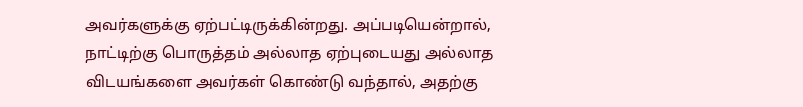அவர்களுக்கு ஏற்பட்டிருக்கின்றது. அப்படியென்றால், நாட்டிற்கு பொருத்தம் அல்லாத ஏற்புடையது அல்லாத விடயங்களை அவர்கள் கொண்டு வந்தால், அதற்கு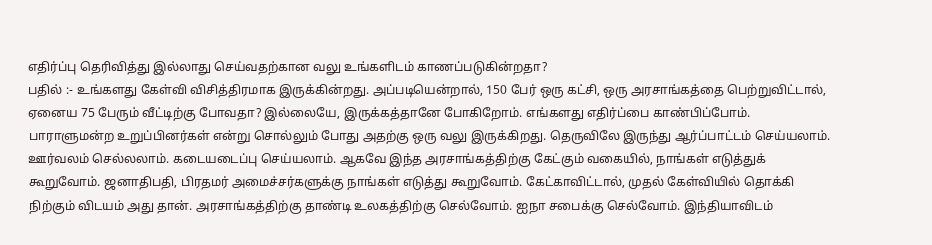எதிர்ப்பு தெரிவித்து இல்லாது செய்வதற்கான வலு உங்களிடம் காணப்படுகின்றதா?
பதில் :- உங்களது கேள்வி விசித்திரமாக இருக்கின்றது. அப்படியென்றால், 150 பேர் ஒரு கட்சி, ஒரு அரசாங்கத்தை பெற்றுவிட்டால், ஏனைய 75 பேரும் வீட்டிற்கு போவதா? இல்லையே, இருக்கத்தானே போகிறோம். எங்களது எதிர்ப்பை காண்பிப்போம். பாராளுமன்ற உறுப்பினர்கள் என்று சொல்லும் போது அதற்கு ஒரு வலு இருக்கிறது. தெருவிலே இருந்து ஆர்ப்பாட்டம் செய்யலாம். ஊர்வலம் செல்லலாம். கடையடைப்பு செய்யலாம். ஆகவே இந்த அரசாங்கத்திற்கு கேட்கும் வகையில், நாங்கள் எடுத்துக் கூறுவோம். ஜனாதிபதி, பிரதமர் அமைச்சர்களுக்கு நாங்கள் எடுத்து கூறுவோம். கேட்காவிட்டால், முதல் கேள்வியில் தொக்கி நிற்கும் விடயம் அது தான். அரசாங்கத்திற்கு தாண்டி உலகத்திற்கு செல்வோம். ஐநா சபைக்கு செல்வோம். இந்தியாவிடம்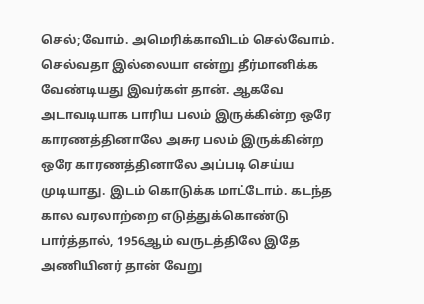செல்;வோம். அமெரிக்காவிடம் செல்வோம். செல்வதா இல்லையா என்று தீர்மானிக்க வேண்டியது இவர்கள் தான். ஆகவே அடாவடியாக பாரிய பலம் இருக்கின்ற ஒரே காரணத்தினாலே அசுர பலம் இருக்கின்ற ஒரே காரணத்தினாலே அப்படி செய்ய முடியாது. இடம் கொடுக்க மாட்டோம். கடந்த கால வரலாற்றை எடுத்துக்கொண்டு பார்த்தால், 1956ஆம் வருடத்திலே இதே அணியினர் தான் வேறு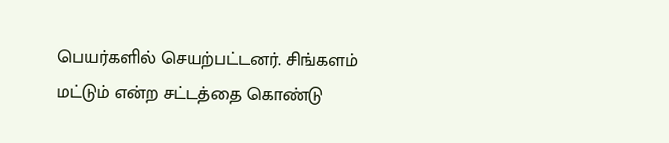பெயர்களில் செயற்பட்டனர். சிங்களம் மட்டும் என்ற சட்டத்தை கொண்டு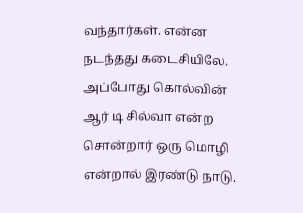வந்தார்கள். என்ன நடந்தது கடைசியிலே. அப்போது கொல்வின் ஆர் டி சில்வா என்ற சொன்றார் ஒரு மொழி என்றால் இரண்டு நாடு.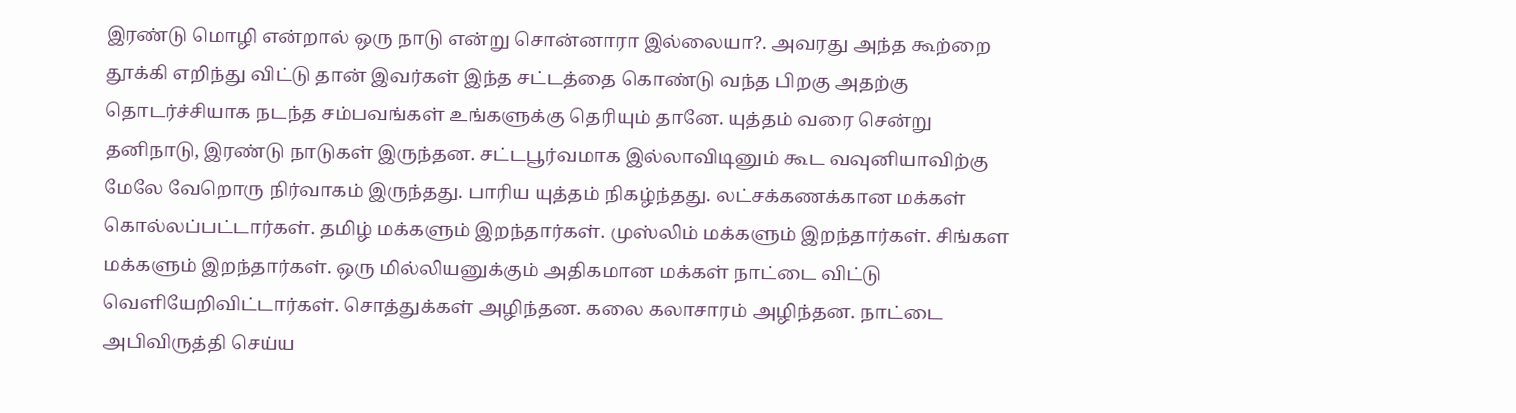இரண்டு மொழி என்றால் ஒரு நாடு என்று சொன்னாரா இல்லையா?. அவரது அந்த கூற்றை தூக்கி எறிந்து விட்டு தான் இவர்கள் இந்த சட்டத்தை கொண்டு வந்த பிறகு அதற்கு தொடர்ச்சியாக நடந்த சம்பவங்கள் உங்களுக்கு தெரியும் தானே. யுத்தம் வரை சென்று தனிநாடு, இரண்டு நாடுகள் இருந்தன. சட்டபூர்வமாக இல்லாவிடினும் கூட வவுனியாவிற்கு மேலே வேறொரு நிர்வாகம் இருந்தது. பாரிய யுத்தம் நிகழ்ந்தது. லட்சக்கணக்கான மக்கள் கொல்லப்பட்டார்கள். தமிழ் மக்களும் இறந்தார்கள். முஸ்லிம் மக்களும் இறந்தார்கள். சிங்கள மக்களும் இறந்தார்கள். ஒரு மில்லியனுக்கும் அதிகமான மக்கள் நாட்டை விட்டு வெளியேறிவிட்டார்கள். சொத்துக்கள் அழிந்தன. கலை கலாசாரம் அழிந்தன. நாட்டை அபிவிருத்தி செய்ய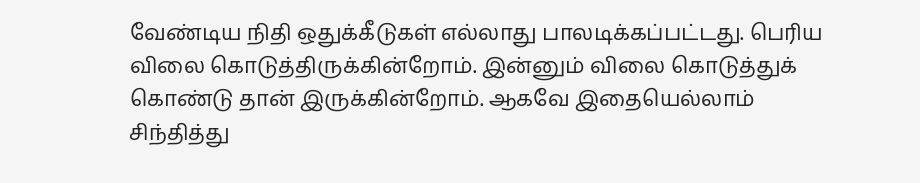வேண்டிய நிதி ஒதுக்கீடுகள் எல்லாது பாலடிக்கப்பட்டது. பெரிய விலை கொடுத்திருக்கின்றோம். இன்னும் விலை கொடுத்துக் கொண்டு தான் இருக்கின்றோம். ஆகவே இதையெல்லாம் சிந்தித்து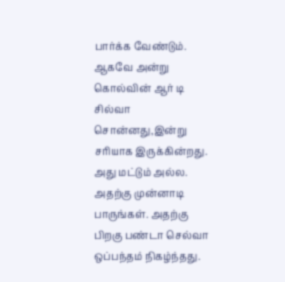பார்க்க வேண்டும். ஆகவே அன்று கொல்வின் ஆர் டி சில்வா சொன்னது,இன்று சரியாக இருக்கின்றது. அது மட்டும் அல்ல. அதற்கு முன்னாடி பாருங்கள். அதற்கு பிறகு பண்டா செல்வா ஒப்பந்தம் நிகழ்ந்தது.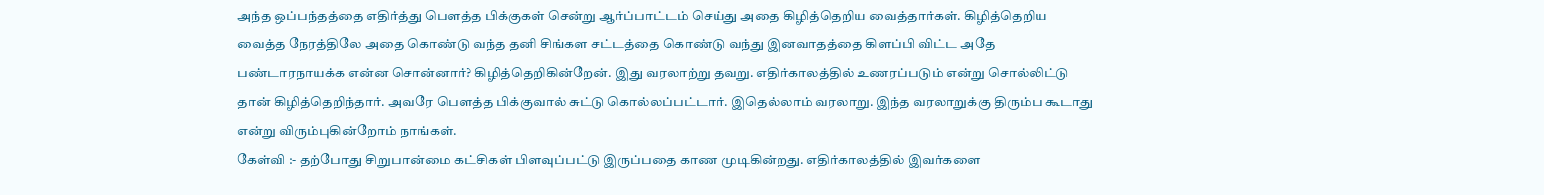அந்த ஒப்பந்தத்தை எதிர்த்து பௌத்த பிக்குகள் சென்று ஆர்ப்பாட்டம் செய்து அதை கிழித்தெறிய வைத்தார்கள். கிழித்தெறிய வைத்த நேரத்திலே அதை கொண்டு வந்த தனி சிங்கள சட்டத்தை கொண்டு வந்து இனவாதத்தை கிளப்பி விட்ட அதே பண்டாரநாயக்க என்ன சொன்னார்? கிழித்தெறிகின்றேன். இது வரலாற்று தவறு. எதிர்காலத்தில் உணரப்படும் என்று சொல்லிட்டு தான் கிழித்தெறிந்தார். அவரே பௌத்த பிக்குவால் சுட்டு கொல்லப்பட்டார். இதெல்லாம் வரலாறு. இந்த வரலாறுக்கு திரும்ப கூடாது என்று விரும்புகின்றோம் நாங்கள்.
கேள்வி :- தற்போது சிறுபான்மை கட்சிகள் பிளவுப்பட்டு இருப்பதை காண முடிகின்றது. எதிர்காலத்தில் இவர்களை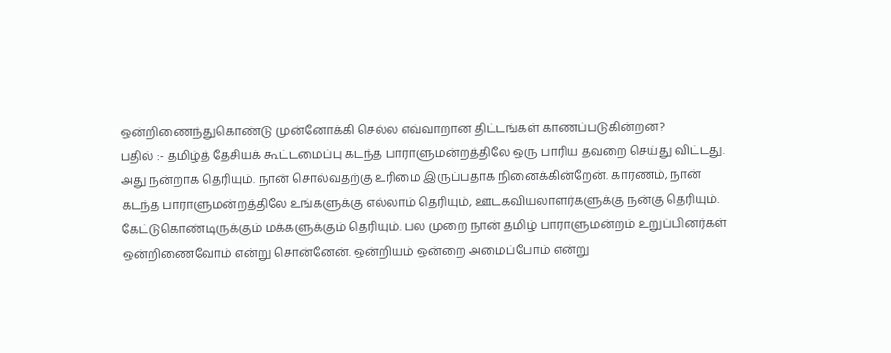ஒன்றிணைந்துகொண்டு முன்னோக்கி செல்ல எவ்வாறான திட்டங்கள் காணப்படுகின்றன?
பதில் :- தமிழ்த் தேசியக் கூட்டமைப்பு கடந்த பாராளுமன்றத்திலே ஒரு பாரிய தவறை செய்து விட்டது. அது நன்றாக தெரியும். நான் சொல்வதற்கு உரிமை இருப்பதாக நினைக்கின்றேன். காரணம், நான் கடந்த பாராளுமன்றத்திலே உங்களுக்கு எல்லாம் தெரியும், ஊடகவியலாளர்களுக்கு நன்கு தெரியும். கேட்டுகொண்டிருக்கும் மக்களுக்கும் தெரியும். பல முறை நான் தமிழ் பாராளுமன்றம் உறுப்பினர்கள் ஒன்றிணைவோம் என்று சொன்னேன். ஒன்றியம் ஒன்றை அமைப்போம் என்று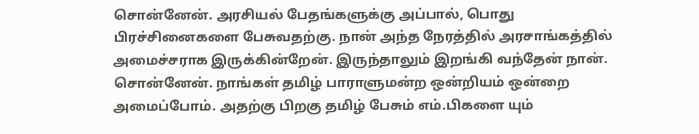சொன்னேன். அரசியல் பேதங்களுக்கு அப்பால், பொது பிரச்சினைகளை பேசுவதற்கு. நான் அந்த நேரத்தில் அரசாங்கத்தில் அமைச்சராக இருக்கின்றேன். இருந்தாலும் இறங்கி வந்தேன் நான். சொன்னேன். நாங்கள் தமிழ் பாராளுமன்ற ஒன்றியம் ஒன்றை அமைப்போம். அதற்கு பிறகு தமிழ் பேசும் எம்.பிகளை யும்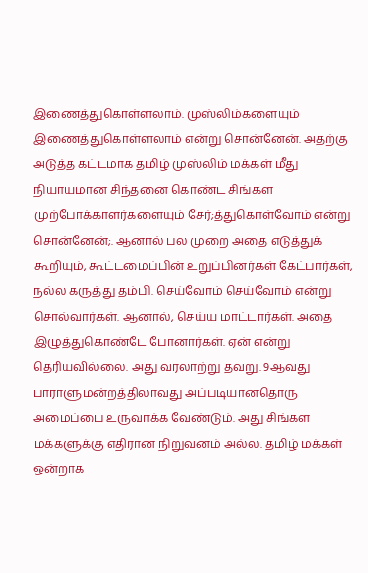இணைத்துகொள்ளலாம். முஸ்லிம்களையும் இணைத்துகொள்ளலாம் என்று சொன்னேன். அதற்கு அடுத்த கட்டமாக தமிழ் முஸ்லிம் மக்கள் மீது நியாயமான சிந்தனை கொண்ட சிங்கள முற்போக்காளர்களையும் சேர்;த்துகொள்வோம் என்று சொன்னேன்;. ஆனால் பல முறை அதை எடுத்துக் கூறியும், கூட்டமைப்பின் உறுப்பினர்கள் கேட்பார்கள், நல்ல கருத்து தம்பி. செய்வோம் செய்வோம் என்று சொல்வார்கள். ஆனால், செய்ய மாட்டார்கள். அதை இழுத்துகொண்டே போனார்கள். ஏன் என்று தெரியவில்லை. அது வரலாற்று தவறு. 9ஆவது பாராளுமன்றத்திலாவது அப்படியானதொரு அமைப்பை உருவாக்க வேண்டும். அது சிங்கள மக்களுக்கு எதிரான நிறுவனம் அல்ல. தமிழ் மக்கள் ஒன்றாக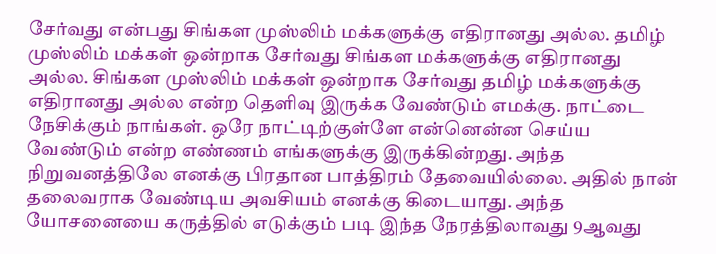சேர்வது என்பது சிங்கள முஸ்லிம் மக்களுக்கு எதிரானது அல்ல. தமிழ் முஸ்லிம் மக்கள் ஒன்றாக சேர்வது சிங்கள மக்களுக்கு எதிரானது அல்ல. சிங்கள முஸ்லிம் மக்கள் ஒன்றாக சேர்வது தமிழ் மக்களுக்கு எதிரானது அல்ல என்ற தெளிவு இருக்க வேண்டும் எமக்கு. நாட்டை நேசிக்கும் நாங்கள். ஒரே நாட்டிற்குள்ளே என்னென்ன செய்ய வேண்டும் என்ற எண்ணம் எங்களுக்கு இருக்கின்றது. அந்த நிறுவனத்திலே எனக்கு பிரதான பாத்திரம் தேவையில்லை. அதில் நான் தலைவராக வேண்டிய அவசியம் எனக்கு கிடையாது. அந்த யோசனையை கருத்தில் எடுக்கும் படி இந்த நேரத்திலாவது 9ஆவது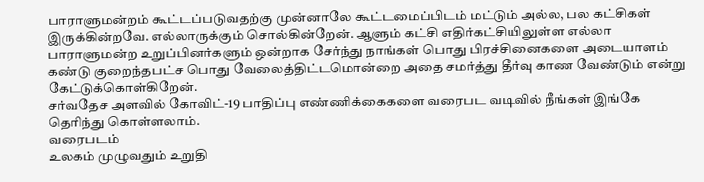பாராளுமன்றம் கூட்டப்படுவதற்கு முன்னாலே கூட்டமைப்பிடம் மட்டும் அல்ல, பல கட்சிகள் இருக்கின்றவே. எல்லாருக்கும் சொல்கின்றேன். ஆளும் கட்சி எதிர்கட்சியிலுள்ள எல்லா பாராளுமன்ற உறுப்பினர்களும் ஒன்றாக சேர்ந்து நாங்கள் பொது பிரச்சினைகளை அடையாளம் கண்டு குறைந்தபட்ச பொது வேலைத்திட்டமொன்றை அதை சமர்த்து தீர்வு காண வேண்டும் என்று கேட்டுக்கொள்கிறேன்.
சர்வதேச அளவில் கோவிட்-19 பாதிப்பு எண்ணிக்கைகளை வரைபட வடிவில் நீங்கள் இங்கே தெரிந்து கொள்ளலாம்.
வரைபடம்
உலகம் முழுவதும் உறுதி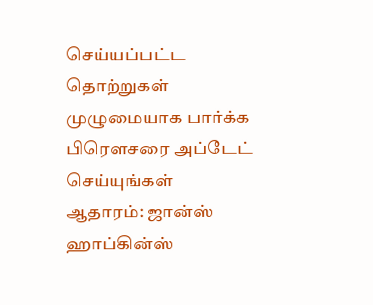செய்யப்பட்ட தொற்றுகள்
முழுமையாக பார்க்க பிரௌசரை அப்டேட் செய்யுங்கள்
ஆதாரம்: ஜான்ஸ் ஹாப்கின்ஸ்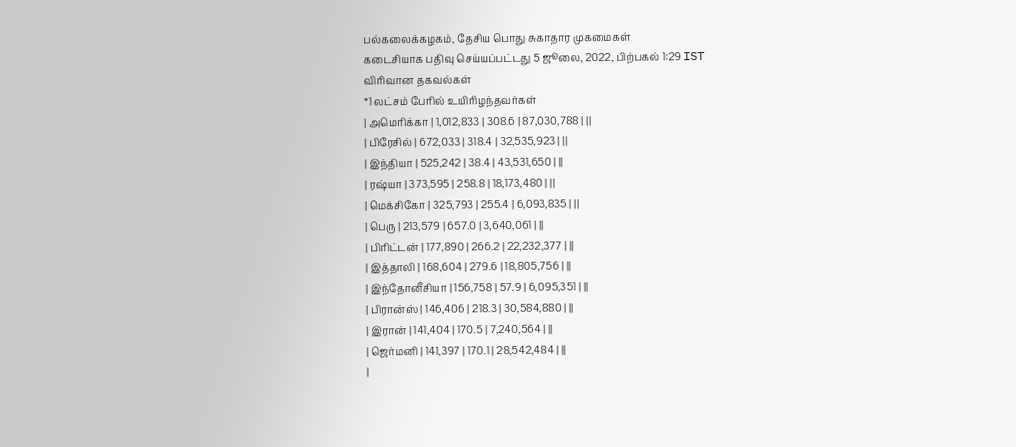பல்கலைக்கழகம், தேசிய பொது சுகாதார முகமைகள்
கடைசியாக பதிவு செய்யப்பட்டது 5 ஜூலை, 2022, பிற்பகல் 1:29 IST
விரிவான தகவல்கள்
*1 லட்சம் பேரில் உயிரிழந்தவர்கள்
| அமெரிக்கா | 1,012,833 | 308.6 | 87,030,788 | ||
| பிரேசில் | 672,033 | 318.4 | 32,535,923 | ||
| இந்தியா | 525,242 | 38.4 | 43,531,650 | ||
| ரஷ்யா | 373,595 | 258.8 | 18,173,480 | ||
| மெக்சிகோ | 325,793 | 255.4 | 6,093,835 | ||
| பெரு | 213,579 | 657.0 | 3,640,061 | ||
| பிரிட்டன் | 177,890 | 266.2 | 22,232,377 | ||
| இத்தாலி | 168,604 | 279.6 | 18,805,756 | ||
| இந்தோனீசியா | 156,758 | 57.9 | 6,095,351 | ||
| பிரான்ஸ் | 146,406 | 218.3 | 30,584,880 | ||
| இரான் | 141,404 | 170.5 | 7,240,564 | ||
| ஜெர்மனி | 141,397 | 170.1 | 28,542,484 | ||
|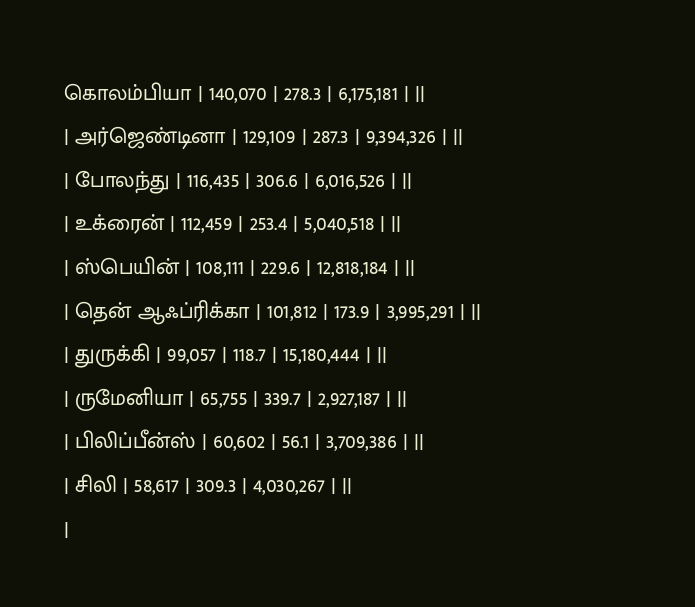கொலம்பியா | 140,070 | 278.3 | 6,175,181 | ||
| அர்ஜெண்டினா | 129,109 | 287.3 | 9,394,326 | ||
| போலந்து | 116,435 | 306.6 | 6,016,526 | ||
| உக்ரைன் | 112,459 | 253.4 | 5,040,518 | ||
| ஸ்பெயின் | 108,111 | 229.6 | 12,818,184 | ||
| தென் ஆஃப்ரிக்கா | 101,812 | 173.9 | 3,995,291 | ||
| துருக்கி | 99,057 | 118.7 | 15,180,444 | ||
| ருமேனியா | 65,755 | 339.7 | 2,927,187 | ||
| பிலிப்பீன்ஸ் | 60,602 | 56.1 | 3,709,386 | ||
| சிலி | 58,617 | 309.3 | 4,030,267 | ||
|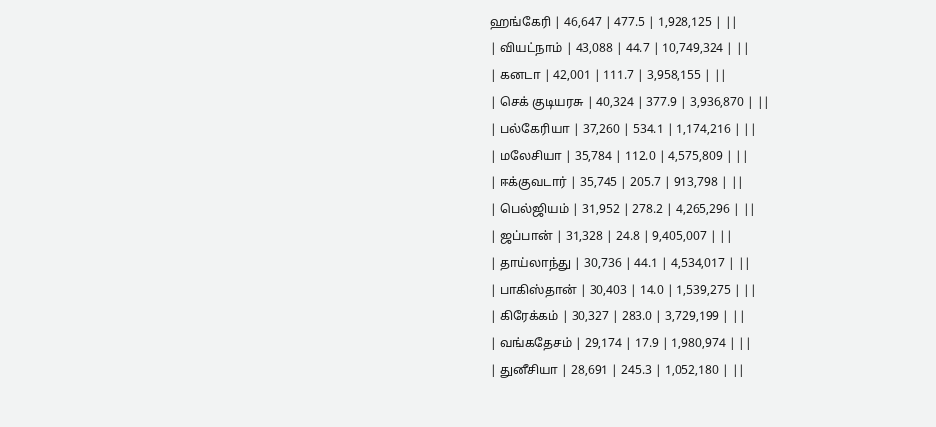ஹங்கேரி | 46,647 | 477.5 | 1,928,125 | ||
| வியட்நாம் | 43,088 | 44.7 | 10,749,324 | ||
| கனடா | 42,001 | 111.7 | 3,958,155 | ||
| செக் குடியரசு | 40,324 | 377.9 | 3,936,870 | ||
| பல்கேரியா | 37,260 | 534.1 | 1,174,216 | ||
| மலேசியா | 35,784 | 112.0 | 4,575,809 | ||
| ஈக்குவடார் | 35,745 | 205.7 | 913,798 | ||
| பெல்ஜியம் | 31,952 | 278.2 | 4,265,296 | ||
| ஜப்பான் | 31,328 | 24.8 | 9,405,007 | ||
| தாய்லாந்து | 30,736 | 44.1 | 4,534,017 | ||
| பாகிஸ்தான் | 30,403 | 14.0 | 1,539,275 | ||
| கிரேக்கம் | 30,327 | 283.0 | 3,729,199 | ||
| வங்கதேசம் | 29,174 | 17.9 | 1,980,974 | ||
| துனீசியா | 28,691 | 245.3 | 1,052,180 | ||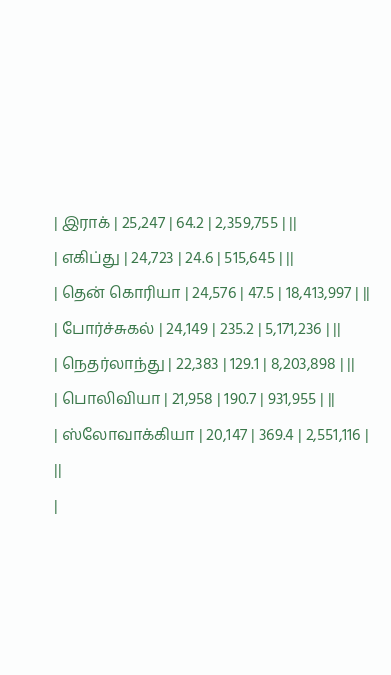| இராக் | 25,247 | 64.2 | 2,359,755 | ||
| எகிப்து | 24,723 | 24.6 | 515,645 | ||
| தென் கொரியா | 24,576 | 47.5 | 18,413,997 | ||
| போர்ச்சுகல் | 24,149 | 235.2 | 5,171,236 | ||
| நெதர்லாந்து | 22,383 | 129.1 | 8,203,898 | ||
| பொலிவியா | 21,958 | 190.7 | 931,955 | ||
| ஸ்லோவாக்கியா | 20,147 | 369.4 | 2,551,116 | ||
|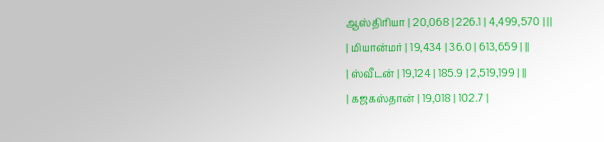ஆஸ்திரியா | 20,068 | 226.1 | 4,499,570 | ||
| மியான்மர் | 19,434 | 36.0 | 613,659 | ||
| ஸ்வீடன் | 19,124 | 185.9 | 2,519,199 | ||
| கஜகஸ்தான் | 19,018 | 102.7 |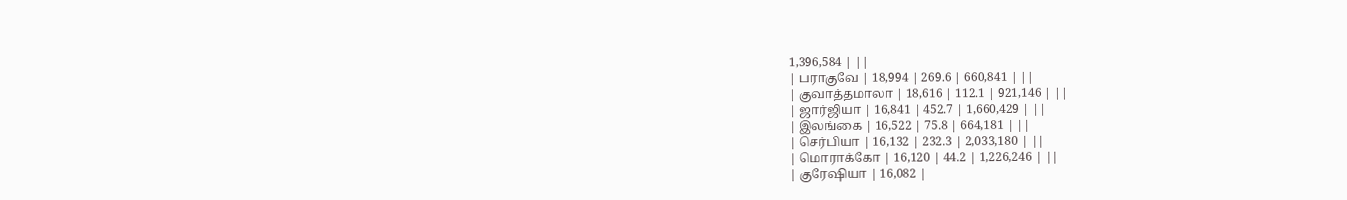1,396,584 | ||
| பராகுவே | 18,994 | 269.6 | 660,841 | ||
| குவாத்தமாலா | 18,616 | 112.1 | 921,146 | ||
| ஜார்ஜியா | 16,841 | 452.7 | 1,660,429 | ||
| இலங்கை | 16,522 | 75.8 | 664,181 | ||
| செர்பியா | 16,132 | 232.3 | 2,033,180 | ||
| மொராக்கோ | 16,120 | 44.2 | 1,226,246 | ||
| குரேஷியா | 16,082 |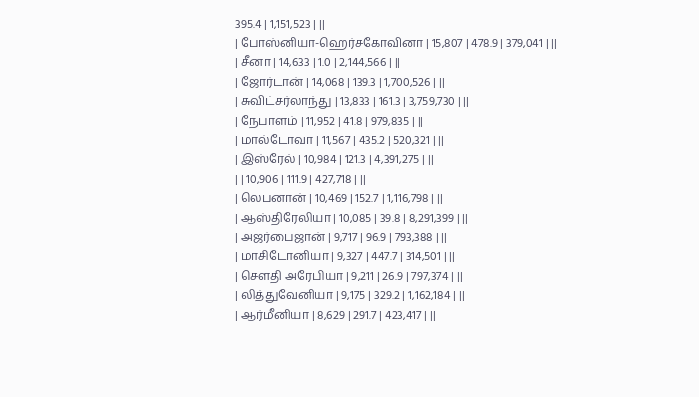395.4 | 1,151,523 | ||
| போஸ்னியா-ஹெர்சகோவினா | 15,807 | 478.9 | 379,041 | ||
| சீனா | 14,633 | 1.0 | 2,144,566 | ||
| ஜோர்டான் | 14,068 | 139.3 | 1,700,526 | ||
| சுவிட்சர்லாந்து | 13,833 | 161.3 | 3,759,730 | ||
| நேபாளம் | 11,952 | 41.8 | 979,835 | ||
| மால்டோவா | 11,567 | 435.2 | 520,321 | ||
| இஸ்ரேல் | 10,984 | 121.3 | 4,391,275 | ||
| | 10,906 | 111.9 | 427,718 | ||
| லெபனான் | 10,469 | 152.7 | 1,116,798 | ||
| ஆஸ்திரேலியா | 10,085 | 39.8 | 8,291,399 | ||
| அஜர்பைஜான் | 9,717 | 96.9 | 793,388 | ||
| மாசிடோனியா | 9,327 | 447.7 | 314,501 | ||
| சௌதி அரேபியா | 9,211 | 26.9 | 797,374 | ||
| லித்துவேனியா | 9,175 | 329.2 | 1,162,184 | ||
| ஆர்மீனியா | 8,629 | 291.7 | 423,417 | ||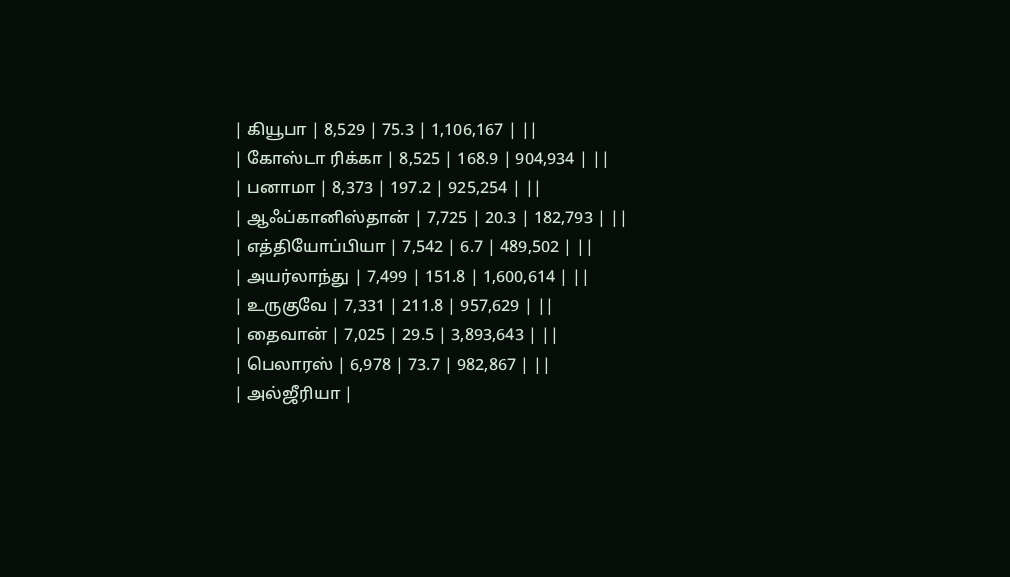| கியூபா | 8,529 | 75.3 | 1,106,167 | ||
| கோஸ்டா ரிக்கா | 8,525 | 168.9 | 904,934 | ||
| பனாமா | 8,373 | 197.2 | 925,254 | ||
| ஆஃப்கானிஸ்தான் | 7,725 | 20.3 | 182,793 | ||
| எத்தியோப்பியா | 7,542 | 6.7 | 489,502 | ||
| அயர்லாந்து | 7,499 | 151.8 | 1,600,614 | ||
| உருகுவே | 7,331 | 211.8 | 957,629 | ||
| தைவான் | 7,025 | 29.5 | 3,893,643 | ||
| பெலாரஸ் | 6,978 | 73.7 | 982,867 | ||
| அல்ஜீரியா |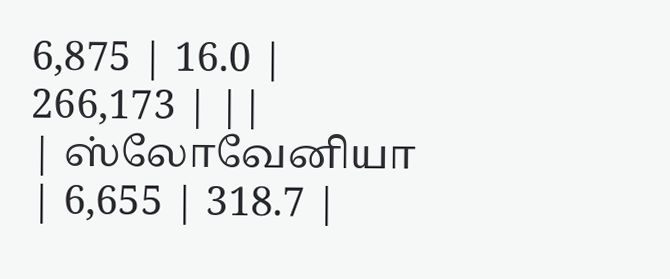6,875 | 16.0 | 266,173 | ||
| ஸ்லோவேனியா | 6,655 | 318.7 |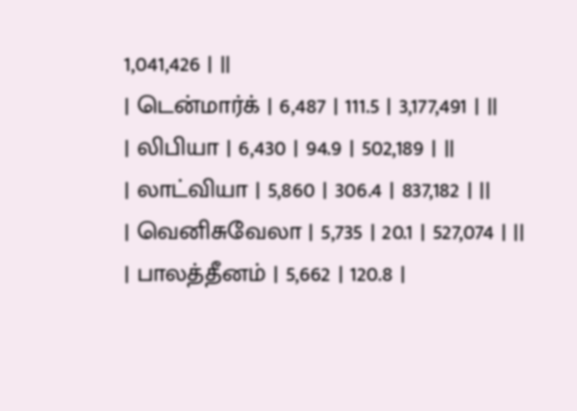1,041,426 | ||
| டென்மார்க் | 6,487 | 111.5 | 3,177,491 | ||
| லிபியா | 6,430 | 94.9 | 502,189 | ||
| லாட்வியா | 5,860 | 306.4 | 837,182 | ||
| வெனிசுவேலா | 5,735 | 20.1 | 527,074 | ||
| பாலத்தீனம் | 5,662 | 120.8 |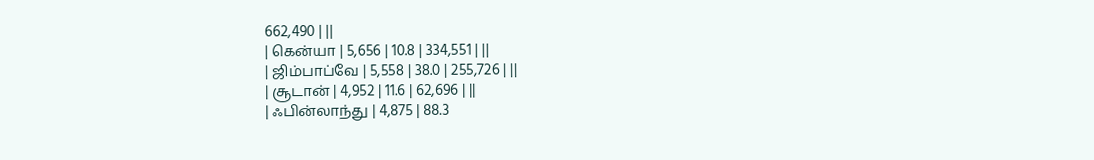662,490 | ||
| கென்யா | 5,656 | 10.8 | 334,551 | ||
| ஜிம்பாப்வே | 5,558 | 38.0 | 255,726 | ||
| சூடான் | 4,952 | 11.6 | 62,696 | ||
| ஃபின்லாந்து | 4,875 | 88.3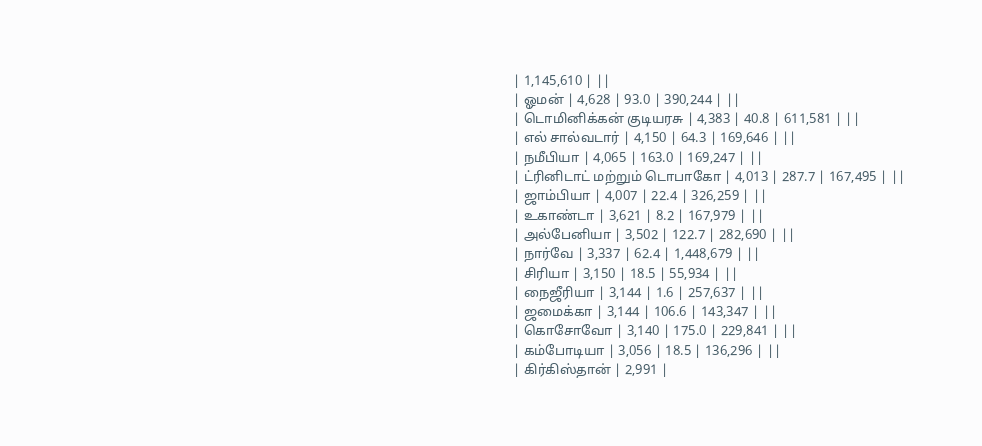| 1,145,610 | ||
| ஓமன் | 4,628 | 93.0 | 390,244 | ||
| டொமினிக்கன் குடியரசு | 4,383 | 40.8 | 611,581 | ||
| எல் சால்வடார் | 4,150 | 64.3 | 169,646 | ||
| நமீபியா | 4,065 | 163.0 | 169,247 | ||
| ட்ரினிடாட் மற்றும் டொபாகோ | 4,013 | 287.7 | 167,495 | ||
| ஜாம்பியா | 4,007 | 22.4 | 326,259 | ||
| உகாண்டா | 3,621 | 8.2 | 167,979 | ||
| அல்பேனியா | 3,502 | 122.7 | 282,690 | ||
| நார்வே | 3,337 | 62.4 | 1,448,679 | ||
| சிரியா | 3,150 | 18.5 | 55,934 | ||
| நைஜீரியா | 3,144 | 1.6 | 257,637 | ||
| ஜமைக்கா | 3,144 | 106.6 | 143,347 | ||
| கொசோவோ | 3,140 | 175.0 | 229,841 | ||
| கம்போடியா | 3,056 | 18.5 | 136,296 | ||
| கிர்கிஸ்தான் | 2,991 |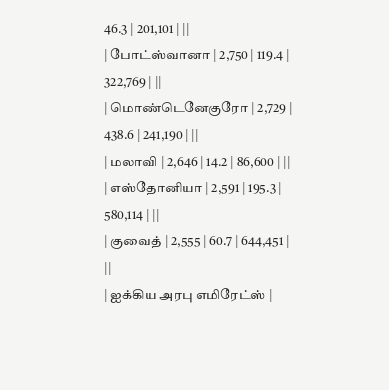46.3 | 201,101 | ||
| போட்ஸ்வானா | 2,750 | 119.4 | 322,769 | ||
| மொண்டெனேகுரோ | 2,729 | 438.6 | 241,190 | ||
| மலாவி | 2,646 | 14.2 | 86,600 | ||
| எஸ்தோனியா | 2,591 | 195.3 | 580,114 | ||
| குவைத் | 2,555 | 60.7 | 644,451 | ||
| ஐக்கிய அரபு எமிரேட்ஸ் |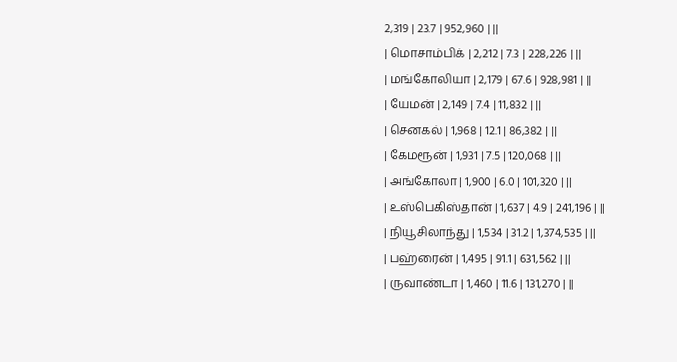2,319 | 23.7 | 952,960 | ||
| மொசாம்பிக் | 2,212 | 7.3 | 228,226 | ||
| மங்கோலியா | 2,179 | 67.6 | 928,981 | ||
| யேமன் | 2,149 | 7.4 | 11,832 | ||
| செனகல் | 1,968 | 12.1 | 86,382 | ||
| கேமரூன் | 1,931 | 7.5 | 120,068 | ||
| அங்கோலா | 1,900 | 6.0 | 101,320 | ||
| உஸ்பெகிஸ்தான் | 1,637 | 4.9 | 241,196 | ||
| நியூசிலாந்து | 1,534 | 31.2 | 1,374,535 | ||
| பஹ்ரைன் | 1,495 | 91.1 | 631,562 | ||
| ருவாண்டா | 1,460 | 11.6 | 131,270 | ||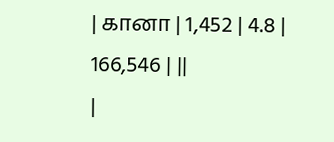| கானா | 1,452 | 4.8 | 166,546 | ||
|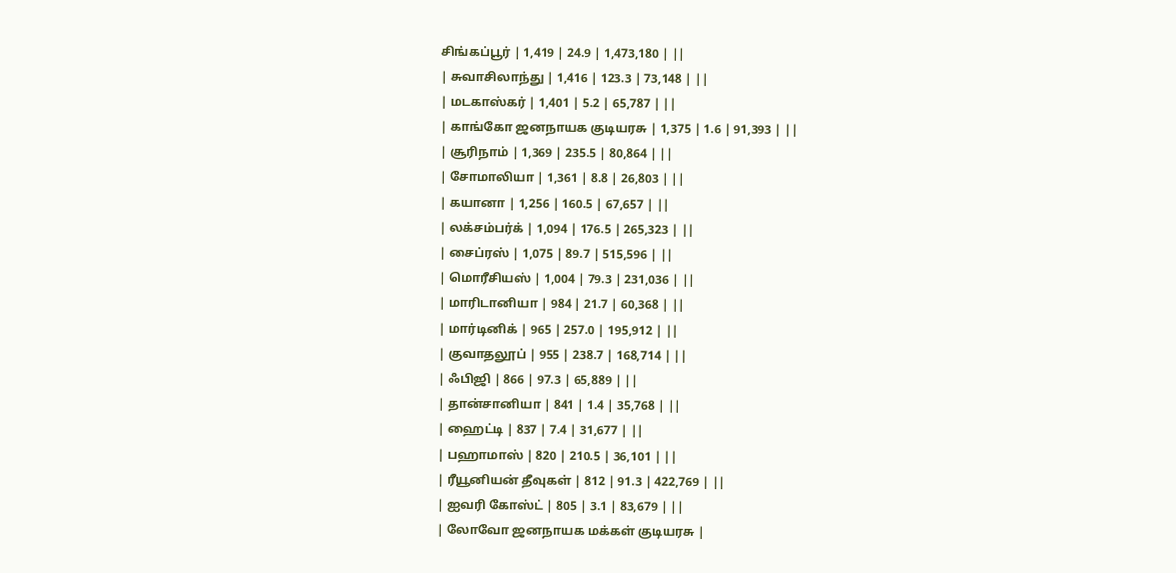சிங்கப்பூர் | 1,419 | 24.9 | 1,473,180 | ||
| சுவாசிலாந்து | 1,416 | 123.3 | 73,148 | ||
| மடகாஸ்கர் | 1,401 | 5.2 | 65,787 | ||
| காங்கோ ஜனநாயக குடியரசு | 1,375 | 1.6 | 91,393 | ||
| சூரிநாம் | 1,369 | 235.5 | 80,864 | ||
| சோமாலியா | 1,361 | 8.8 | 26,803 | ||
| கயானா | 1,256 | 160.5 | 67,657 | ||
| லக்சம்பர்க் | 1,094 | 176.5 | 265,323 | ||
| சைப்ரஸ் | 1,075 | 89.7 | 515,596 | ||
| மொரீசியஸ் | 1,004 | 79.3 | 231,036 | ||
| மாரிடானியா | 984 | 21.7 | 60,368 | ||
| மார்டினிக் | 965 | 257.0 | 195,912 | ||
| குவாதலூப் | 955 | 238.7 | 168,714 | ||
| ஃபிஜி | 866 | 97.3 | 65,889 | ||
| தான்சானியா | 841 | 1.4 | 35,768 | ||
| ஹைட்டி | 837 | 7.4 | 31,677 | ||
| பஹாமாஸ் | 820 | 210.5 | 36,101 | ||
| ரீயூனியன் தீவுகள் | 812 | 91.3 | 422,769 | ||
| ஐவரி கோஸ்ட் | 805 | 3.1 | 83,679 | ||
| லோவோ ஜனநாயக மக்கள் குடியரசு |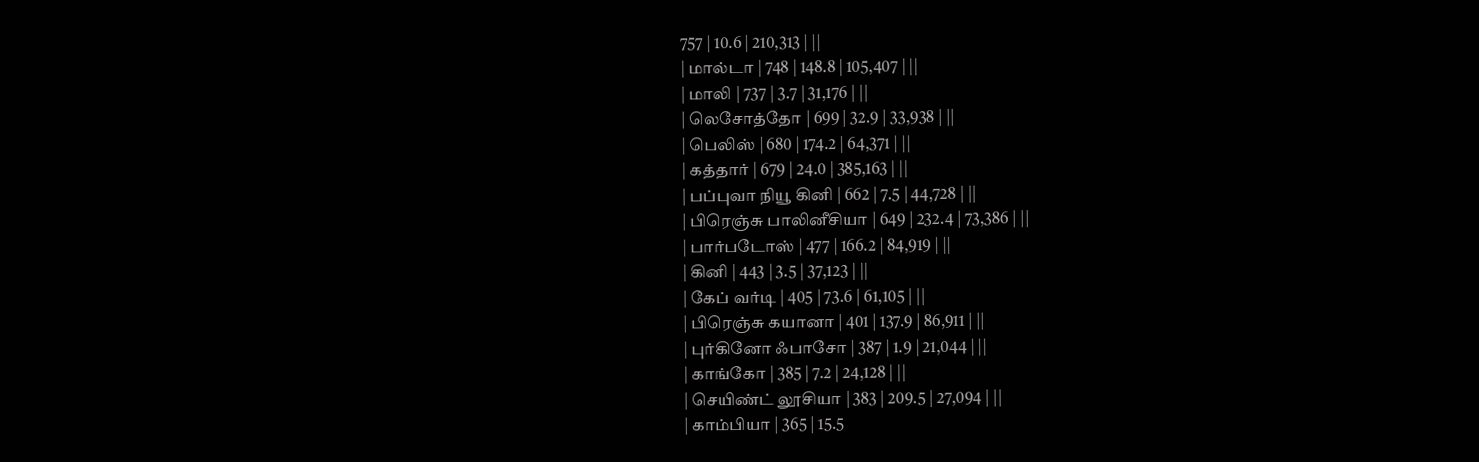757 | 10.6 | 210,313 | ||
| மால்டா | 748 | 148.8 | 105,407 | ||
| மாலி | 737 | 3.7 | 31,176 | ||
| லெசோத்தோ | 699 | 32.9 | 33,938 | ||
| பெலிஸ் | 680 | 174.2 | 64,371 | ||
| கத்தார் | 679 | 24.0 | 385,163 | ||
| பப்புவா நியூ கினி | 662 | 7.5 | 44,728 | ||
| பிரெஞ்சு பாலினீசியா | 649 | 232.4 | 73,386 | ||
| பார்படோஸ் | 477 | 166.2 | 84,919 | ||
| கினி | 443 | 3.5 | 37,123 | ||
| கேப் வர்டி | 405 | 73.6 | 61,105 | ||
| பிரெஞ்சு கயானா | 401 | 137.9 | 86,911 | ||
| புர்கினோ ஃபாசோ | 387 | 1.9 | 21,044 | ||
| காங்கோ | 385 | 7.2 | 24,128 | ||
| செயிண்ட் லூசியா | 383 | 209.5 | 27,094 | ||
| காம்பியா | 365 | 15.5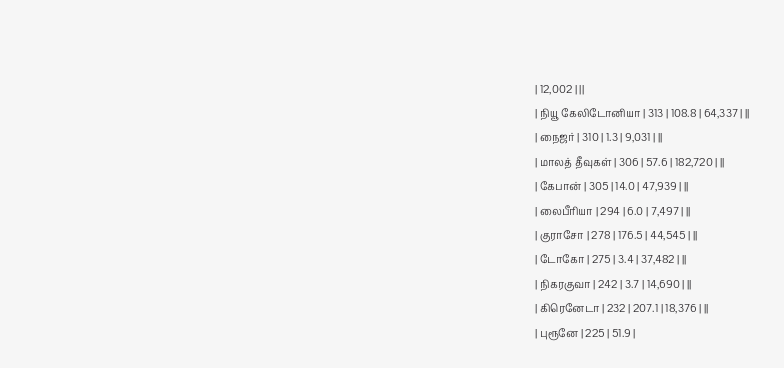| 12,002 | ||
| நியூ கேலிடோனியா | 313 | 108.8 | 64,337 | ||
| நைஜர் | 310 | 1.3 | 9,031 | ||
| மாலத் தீவுகள் | 306 | 57.6 | 182,720 | ||
| கேபான் | 305 | 14.0 | 47,939 | ||
| லைபீரியா | 294 | 6.0 | 7,497 | ||
| குராசோ | 278 | 176.5 | 44,545 | ||
| டோகோ | 275 | 3.4 | 37,482 | ||
| நிகரகுவா | 242 | 3.7 | 14,690 | ||
| கிரெனேடா | 232 | 207.1 | 18,376 | ||
| புரூனே | 225 | 51.9 |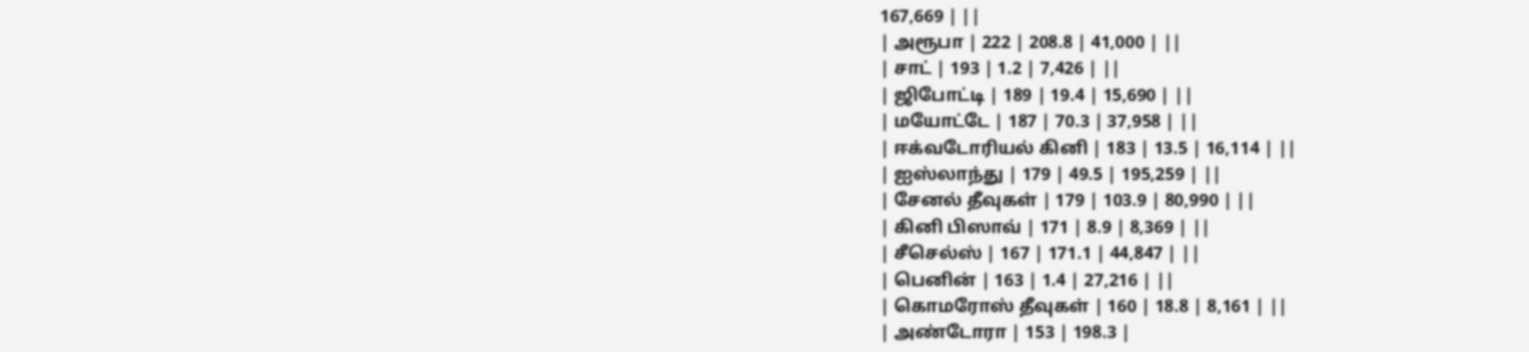167,669 | ||
| அரூபா | 222 | 208.8 | 41,000 | ||
| சாட் | 193 | 1.2 | 7,426 | ||
| ஜிபோட்டி | 189 | 19.4 | 15,690 | ||
| மயோட்டே | 187 | 70.3 | 37,958 | ||
| ஈக்வடோரியல் கினி | 183 | 13.5 | 16,114 | ||
| ஐஸ்லாந்து | 179 | 49.5 | 195,259 | ||
| சேனல் தீவுகள் | 179 | 103.9 | 80,990 | ||
| கினி பிஸாவ் | 171 | 8.9 | 8,369 | ||
| சீசெல்ஸ் | 167 | 171.1 | 44,847 | ||
| பெனின் | 163 | 1.4 | 27,216 | ||
| கொமரோஸ் தீவுகள் | 160 | 18.8 | 8,161 | ||
| அண்டோரா | 153 | 198.3 |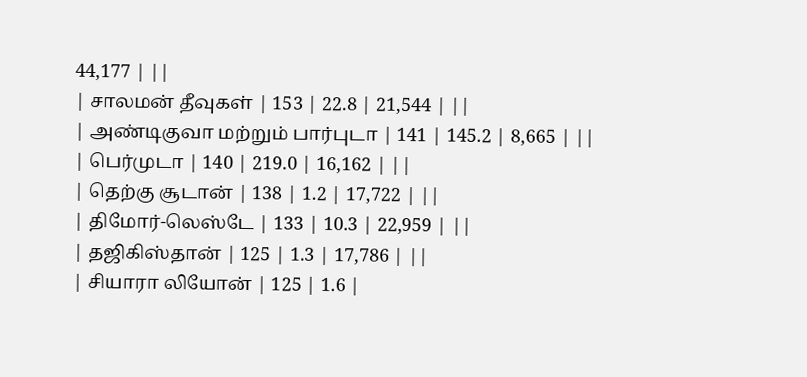44,177 | ||
| சாலமன் தீவுகள் | 153 | 22.8 | 21,544 | ||
| அண்டிகுவா மற்றும் பார்புடா | 141 | 145.2 | 8,665 | ||
| பெர்முடா | 140 | 219.0 | 16,162 | ||
| தெற்கு சூடான் | 138 | 1.2 | 17,722 | ||
| திமோர்-லெஸ்டே | 133 | 10.3 | 22,959 | ||
| தஜிகிஸ்தான் | 125 | 1.3 | 17,786 | ||
| சியாரா லியோன் | 125 | 1.6 |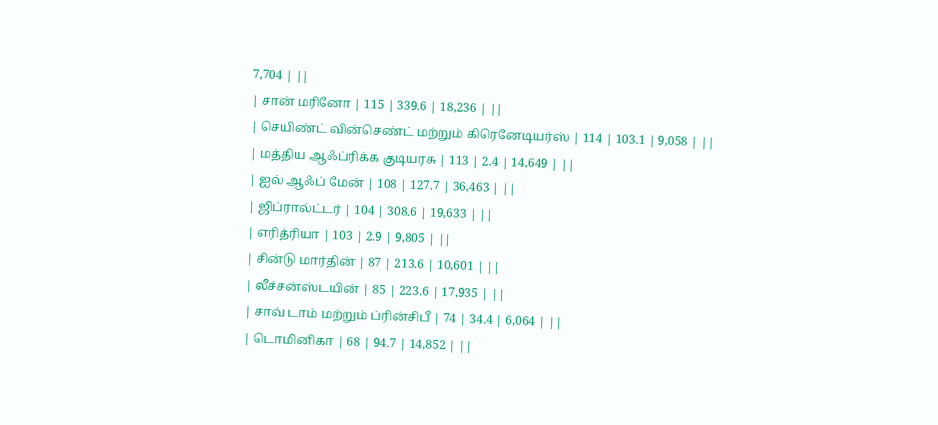7,704 | ||
| சான் மரினோ | 115 | 339.6 | 18,236 | ||
| செயிண்ட் வின்செண்ட் மற்றும் கிரெனேடியர்ஸ் | 114 | 103.1 | 9,058 | ||
| மத்திய ஆஃப்ரிக்க குடியரசு | 113 | 2.4 | 14,649 | ||
| ஐல் ஆஃப் மேன் | 108 | 127.7 | 36,463 | ||
| ஜிப்ரால்ட்டர் | 104 | 308.6 | 19,633 | ||
| எரித்ரியா | 103 | 2.9 | 9,805 | ||
| சின்டு மார்தின் | 87 | 213.6 | 10,601 | ||
| லீச்சன்ஸ்டயின் | 85 | 223.6 | 17,935 | ||
| சாவ் டாம் மற்றும் ப்ரின்சிபீ | 74 | 34.4 | 6,064 | ||
| டொமினிகா | 68 | 94.7 | 14,852 | ||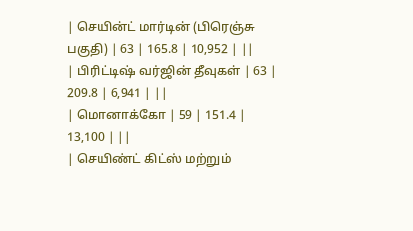| செயின்ட் மார்டின் (பிரெஞ்சு பகுதி) | 63 | 165.8 | 10,952 | ||
| பிரிட்டிஷ் வர்ஜின் தீவுகள் | 63 | 209.8 | 6,941 | ||
| மொனாக்கோ | 59 | 151.4 | 13,100 | ||
| செயிண்ட் கிட்ஸ் மற்றும்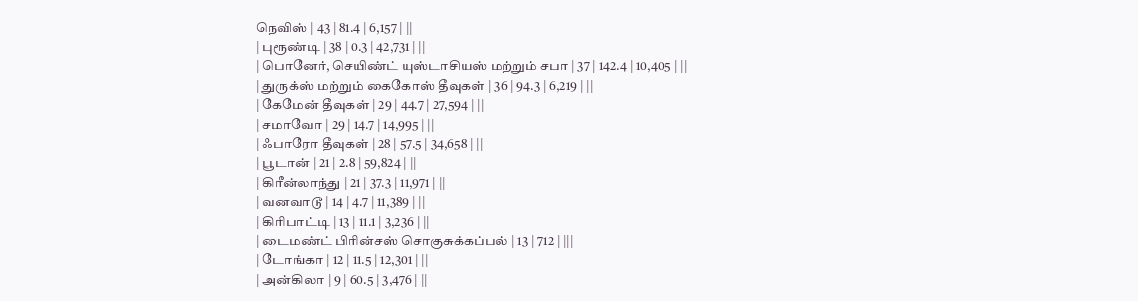நெவிஸ் | 43 | 81.4 | 6,157 | ||
| புரூண்டி | 38 | 0.3 | 42,731 | ||
| பொனேர், செயிண்ட் யுஸ்டாசியஸ் மற்றும் சபா | 37 | 142.4 | 10,405 | ||
| துருக்ஸ் மற்றும் கைகோஸ் தீவுகள் | 36 | 94.3 | 6,219 | ||
| கேமேன் தீவுகள் | 29 | 44.7 | 27,594 | ||
| சமாவோ | 29 | 14.7 | 14,995 | ||
| ஃபாரோ தீவுகள் | 28 | 57.5 | 34,658 | ||
| பூடான் | 21 | 2.8 | 59,824 | ||
| கிரீன்லாந்து | 21 | 37.3 | 11,971 | ||
| வனவாடூ | 14 | 4.7 | 11,389 | ||
| கிரிபாட்டி | 13 | 11.1 | 3,236 | ||
| டைமண்ட் பிரின்சஸ் சொகுசுக்கப்பல் | 13 | 712 | |||
| டோங்கா | 12 | 11.5 | 12,301 | ||
| அன்கிலா | 9 | 60.5 | 3,476 | ||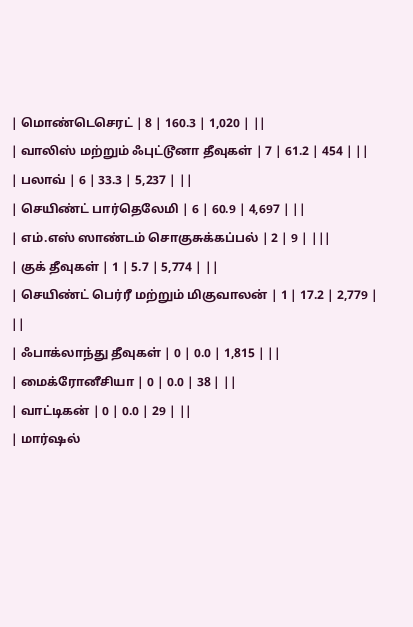| மொண்டெசெரட் | 8 | 160.3 | 1,020 | ||
| வாலிஸ் மற்றும் ஃபுட்டூனா தீவுகள் | 7 | 61.2 | 454 | ||
| பலாவ் | 6 | 33.3 | 5,237 | ||
| செயிண்ட் பார்தெலேமி | 6 | 60.9 | 4,697 | ||
| எம்.எஸ் ஸாண்டம் சொகுசுக்கப்பல் | 2 | 9 | |||
| குக் தீவுகள் | 1 | 5.7 | 5,774 | ||
| செயிண்ட் பெர்ரீ மற்றும் மிகுவாலன் | 1 | 17.2 | 2,779 | ||
| ஃபாக்லாந்து தீவுகள் | 0 | 0.0 | 1,815 | ||
| மைக்ரோனீசியா | 0 | 0.0 | 38 | ||
| வாட்டிகன் | 0 | 0.0 | 29 | ||
| மார்ஷல்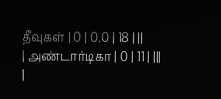தீவுகள் | 0 | 0.0 | 18 | ||
| அண்டார்டிகா | 0 | 11 | |||
|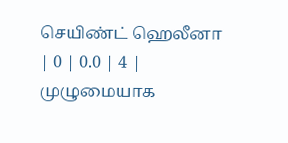செயிண்ட் ஹெலீனா | 0 | 0.0 | 4 |
முழுமையாக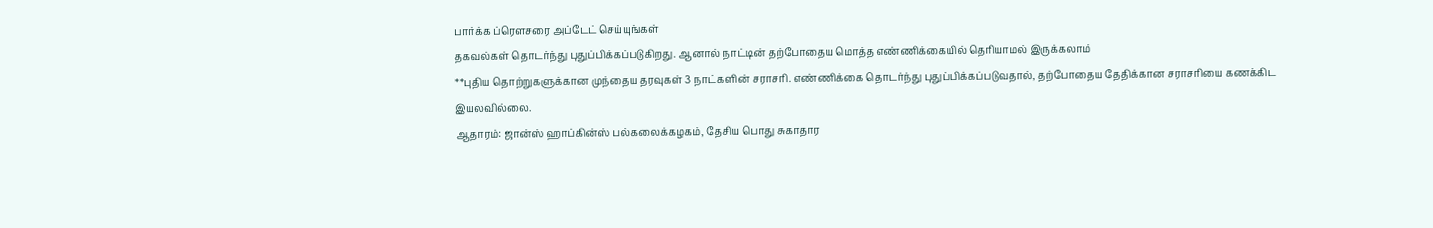பார்க்க ப்ரௌசரை அப்டேட் செய்யுங்கள்
தகவல்கள் தொடர்ந்து புதுப்பிக்கப்படுகிறது. ஆனால் நாட்டின் தற்போதைய மொத்த எண்ணிக்கையில் தெரியாமல் இருக்கலாம்
**புதிய தொற்றுகளுக்கான முந்தைய தரவுகள் 3 நாட்களின் சராசரி. எண்ணிக்கை தொடர்ந்து புதுப்பிக்கப்படுவதால், தற்போதைய தேதிக்கான சராசரியை கணக்கிட இயலவில்லை.
ஆதாரம்: ஜான்ஸ் ஹாப்கின்ஸ் பல்கலைக்கழகம், தேசிய பொது சுகாதார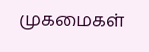முகமைகள்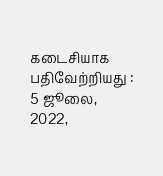கடைசியாக பதிவேற்றியது : 5 ஜூலை, 2022,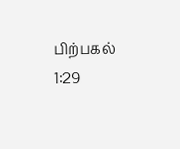பிற்பகல் 1:29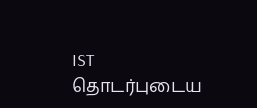IST
தொடர்புடைய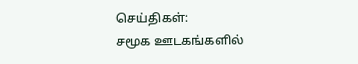செய்திகள்:
சமூக ஊடகங்களில்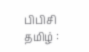பிபிசி தமிழ் :